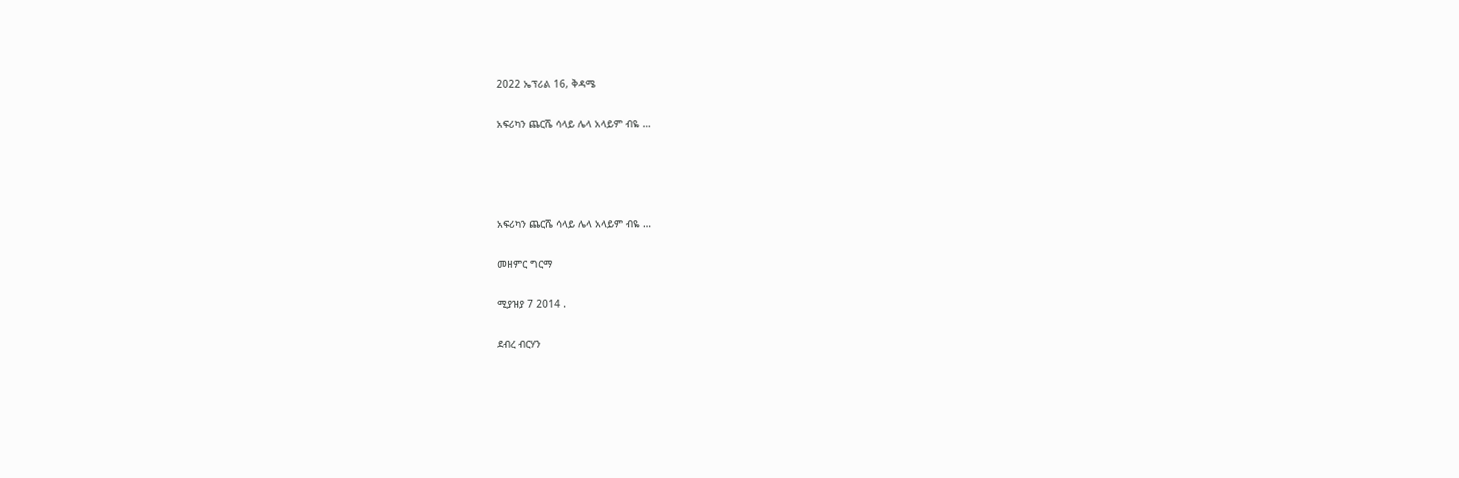2022 ኤፕሪል 16, ቅዳሜ

አፍሪካን ጨርሼ ሳላይ ሌላ አላይም ብዬ …




አፍሪካን ጨርሼ ሳላይ ሌላ አላይም ብዬ …

መዘምር ግርማ

ሚያዝያ 7 2014 .

ደብረ ብርሃን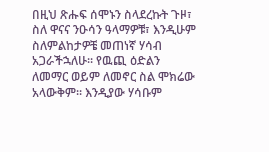በዚህ ጽሑፍ ሰሞኑን ስላደረኩት ጉዞ፣ ስለ ዋናና ንዑሳን ዓላማዎቹ፣ እንዲሁም ስለምልከታዎቼ መጠነኛ ሃሳብ አጋራችኋለሁ፡፡ የዉጪ ዕድልን ለመማር ወይም ለመኖር ስል ሞክሬው አላውቅም፡፡ እንዲያው ሃሳቡም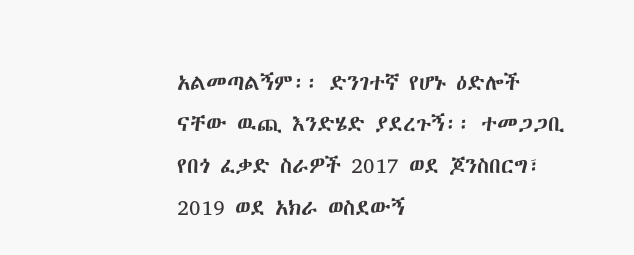አልመጣልኝም፡፡ ድንገተኛ የሆኑ ዕድሎች ናቸው ዉጪ እንድሄድ ያደረጉኝ፡፡ ተመጋጋቢ የበጎ ፈቃድ ስራዎች 2017 ወደ ጆንስበርግ፣ 2019 ወደ አክራ ወስደውኝ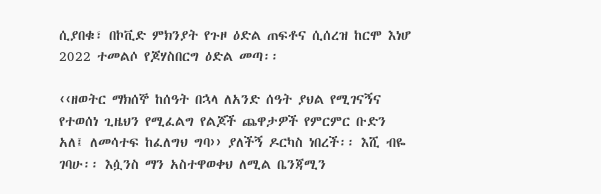ሲያበቁ፣ በኮቪድ ምክንያት የጉዞ ዕድል ጠፍቶና ሲሰረዝ ከርሞ እነሆ 2022 ተመልሶ የጆሃስበርግ ዕድል መጣ፡፡

‹‹ዘወትር ማክሰኞ ከሰዓት በኋላ ለአንድ ሰዓት ያህል የሚገናኝና የተወሰነ ጊዜህን የሚፈልግ የልጆች ጨዋታዎች የምርምር ቡድን አለ፤ ለመሳተፍ ከፈለግህ ግባ›› ያለችኝ ዶርካስ ነበረች፡፡ እሺ ብዬ ገባሁ፡፡ እሷንስ ማን አስተዋወቀህ ለሚል ቤንጃሚን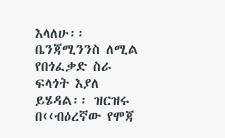እላለሁ፡፡ ቤንጃሚንንስ ለሚል የበጎፈቃድ ስራ ፍላጎት እያለ ይሄዳል፡፡ ዝርዝሩ በ‹‹ብዕረኛው የሞጃ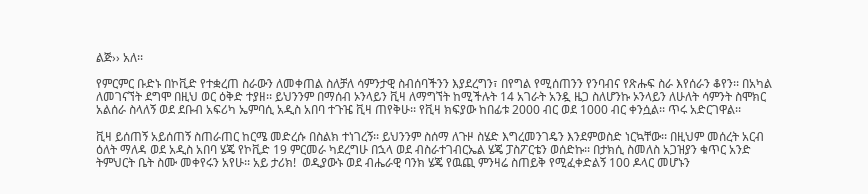ልጅ›› አለ፡፡

የምርምር ቡድኑ በኮቪድ የተቋረጠ ስራውን ለመቀጠል ስለቻለ ሳምንታዊ ስብሰባችንን እያደረግን፣ በየግል የሚሰጠንን የንባብና የጽሑፍ ስራ እየሰራን ቆየን፡፡ በአካል ለመገናኘት ደግሞ በዚህ ወር ዕቅድ ተያዘ፡፡ ይህንንም በማሰብ ኦንላይን ቪዛ ለማግኘት ከሚችሉት 14 አገራት አንዷ ዜጋ ስለሆንኩ ኦንላይን ለሁለት ሳምንት ስሞክር አልሰራ ስላለኝ ወደ ደቡብ አፍሪካ ኤምባሲ አዲስ አበባ ተጉዤ ቪዛ ጠየቅሁ፡፡ የቪዛ ክፍያው ከበፊቱ 2000 ብር ወደ 1000 ብር ቀንሷል፡፡ ጥሩ አድርገዋል፡፡

ቪዛ ይሰጠኝ አይሰጠኝ ስጠራጠር ከርሜ መድረሱ በስልክ ተነገረኝ፡፡ ይህንንም ስሰማ ለጉዞ ስሄድ እግረመንገዴን እንደምወስድ ነርኳቸው፡፡ በዚህም መሰረት አርብ ዕለት ማለዳ ወደ አዲስ አበባ ሄጄ የኮቪድ 19 ምርመራ ካደረግሁ በኋላ ወደ ብስራተገብርኤል ሄጄ ፓስፖርቴን ወሰድኩ፡፡ በታክሲ ስመለስ አጋዝያን ቁጥር አንድ ትምህርት ቤት ስሙ መቀየሩን አየሁ፡፡ አይ ታሪክ!  ወዲያውኑ ወደ ብሔራዊ ባንክ ሄጄ የዉጪ ምንዛሬ ስጠይቅ የሚፈቀድልኝ 100 ዶላር መሆኑን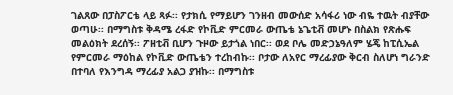ገልጸው በፓስፖርቴ ላይ ጻፉ፡፡ የታክሲ የማይሆን ገንዘብ መውሰድ አሳፋሪ ነው ብዬ ተዉት ብያቸው ወጣሁ፡፡ በማግስቱ ቅዳሜ ረፋድ የኮቪድ ምርመራ ውጤቴ ኔጌቲቭ መሆኑ በስልክ የጽሑፍ መልዕክት ደረሰኝ፡፡ ፖዘቲቭ ቢሆን ጉዞው ይታጎል ነበር፡፡ ወደ ቦሌ መድኃኔዓለም ሄጄ ከፒሲኤል የምርመራ ማዕከል የኮቪድ ውጤቴን ተረከብኩ፡፡ ቦታው ለአየር ማረፊያው ቅርብ ስለሆነ ግራንድ በተባለ የእንግዳ ማረፊያ አልጋ ያዝኩ፡፡ በማግስቱ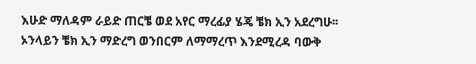እሁድ ማለዳም ራይድ ጠርቼ ወደ አየር ማረፊያ ሄጄ ቼክ ኢን አደረግሁ፡፡ ኦንላይን ቼክ ኢን ማድረግ ወንበርም ለማማረጥ እንደሚረዳ ባውቅ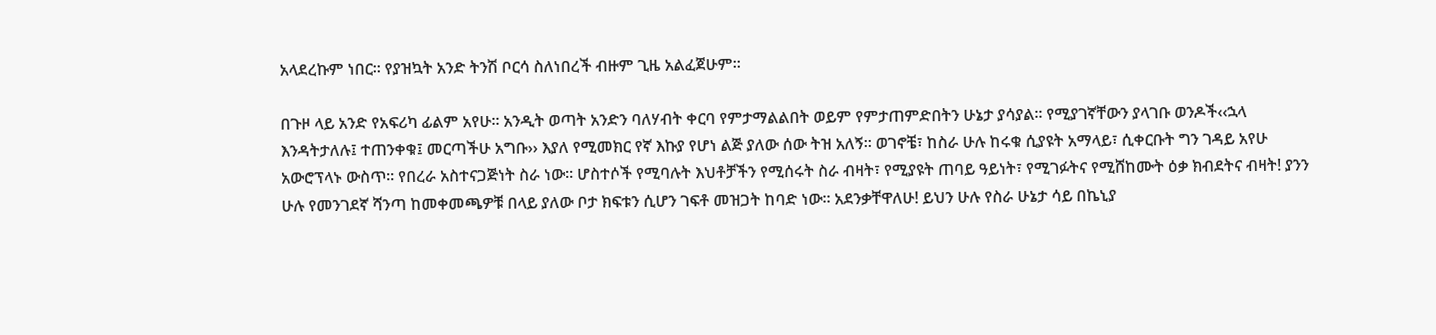አላደረኩም ነበር፡፡ የያዝኳት አንድ ትንሽ ቦርሳ ስለነበረች ብዙም ጊዜ አልፈጀሁም፡፡

በጉዞ ላይ አንድ የአፍሪካ ፊልም አየሁ፡፡ አንዲት ወጣት አንድን ባለሃብት ቀርባ የምታማልልበት ወይም የምታጠምድበትን ሁኔታ ያሳያል፡፡ የሚያገኛቸውን ያላገቡ ወንዶች‹‹ኋላ እንዳትታለሉ፤ ተጠንቀቁ፤ መርጣችሁ አግቡ›› እያለ የሚመክር የኛ እኩያ የሆነ ልጅ ያለው ሰው ትዝ አለኝ፡፡ ወገኖቼ፣ ከስራ ሁሉ ከሩቁ ሲያዩት አማላይ፣ ሲቀርቡት ግን ገዳይ አየሁ አውሮፕላኑ ውስጥ፡፡ የበረራ አስተናጋጅነት ስራ ነው፡፡ ሆስተሶች የሚባሉት እህቶቻችን የሚሰሩት ስራ ብዛት፣ የሚያዩት ጠባይ ዓይነት፣ የሚገፉትና የሚሸከሙት ዕቃ ክብደትና ብዛት! ያንን ሁሉ የመንገደኛ ሻንጣ ከመቀመጫዎቹ በላይ ያለው ቦታ ክፍቱን ሲሆን ገፍቶ መዝጋት ከባድ ነው፡፡ አደንቃቸዋለሁ! ይህን ሁሉ የስራ ሁኔታ ሳይ በኬኒያ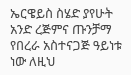ኤርዌይስ ስሄድ ያየሁት አንድ ረጅምና ጡንቻማ የበረራ አስተናጋጅ ዓይነቱ ነው ለዚህ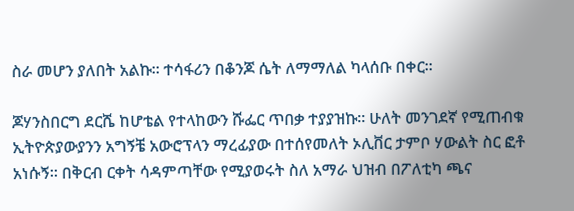ስራ መሆን ያለበት አልኩ፡፡ ተሳፋሪን በቆንጆ ሴት ለማማለል ካላሰቡ በቀር፡፡

ጆሃንስበርግ ደርሼ ከሆቴል የተላከውን ሹፌር ጥበቃ ተያያዝኩ፡፡ ሁለት መንገደኛ የሚጠብቁ ኢትዮጵያውያንን አግኝቼ አውሮፕላን ማረፊያው በተሰየመለት ኦሊቨር ታምቦ ሃውልት ስር ፎቶ አነሱኝ፡፡ በቅርብ ርቀት ሳዳምጣቸው የሚያወሩት ስለ አማራ ህዝብ በፖለቲካ ጫና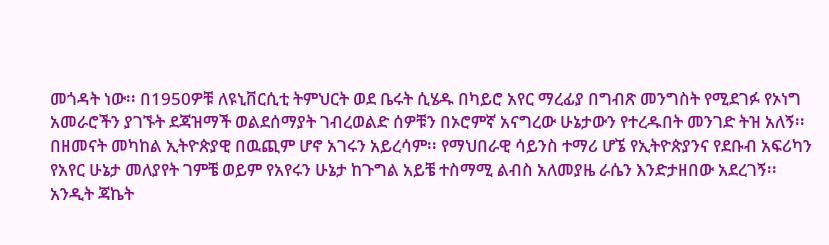መጎዳት ነው፡፡ በ1950ዎቹ ለዩኒቨርሲቲ ትምህርት ወደ ቤሩት ሲሄዱ በካይሮ አየር ማረፊያ በግብጽ መንግስት የሚደገፉ የኦነግ አመራሮችን ያገኙት ደጃዝማች ወልደሰማያት ገብረወልድ ሰዎቹን በኦሮምኛ አናግረው ሁኔታውን የተረዱበት መንገድ ትዝ አለኝ፡፡ በዘመናት መካከል ኢትዮጵያዊ በዉጪም ሆኖ አገሩን አይረሳም፡፡ የማህበራዊ ሳይንስ ተማሪ ሆኜ የኢትዮጵያንና የደቡብ አፍሪካን የአየር ሁኔታ መለያየት ገምቼ ወይም የአየሩን ሁኔታ ከጉግል አይቼ ተስማሚ ልብስ አለመያዜ ራሴን እንድታዘበው አደረገኝ፡፡ አንዲት ጃኬት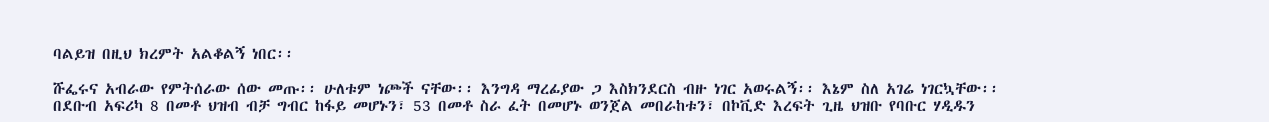ባልይዝ በዚህ ክረምት አልቆልኝ ነበር፡፡

ሹፌሩና አብራው የምትሰራው ሰው መጡ፡፡ ሁለቱም ነጮች ናቸው፡፡ እንግዳ ማረፊያው ጋ እስክንደርስ ብዙ ነገር አወሩልኝ፡፡ እኔም ስለ አገሬ ነገርኳቸው፡፡ በደቡብ አፍሪካ 8 በመቶ ህዝብ ብቻ ግብር ከፋይ መሆኑን፣ 53 በመቶ ስራ ፈት በመሆኑ ወንጀል መበራከቱን፣ በኮቪድ እረፍት ጊዜ ህዝቡ የባቡር ሃዲዱን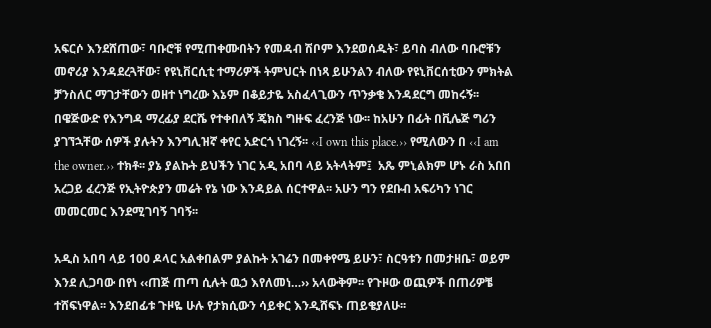አፍርሶ እንደሸጠው፣ ባቡሮቹ የሚጠቀሙበትን የመዳብ ሽቦም እንደወሰዱት፣ ይባስ ብለው ባቡሮቹን መኖሪያ እንዳደረጓቸው፣ የዩኒቨርሲቲ ተማሪዎች ትምህርት በነጻ ይሁንልን ብለው የዩኒቨርሰቲውን ምክትል ቻንስለር ማገታቸውን ወዘተ ነግረው እኔም በቆይታዬ አስፈላጊውን ጥንቃቄ እንዳደርግ መከሩኝ፡፡ በዌጅውድ የእንግዳ ማረፊያ ደርሼ የተቀበለኝ ጄክስ ግዙፍ ፈረንጅ ነው፡፡ ከአሁን በፊት በቪሌጅ ግሪን ያገኘኋቸው ሰዎች ያሉትን እንግሊዝኛ ቀየር አድርጎ ነገረኝ፡፡ ‹‹I own this place.›› የሚለውን በ ‹‹I am the owner.›› ተክቶ፡፡ ያኔ ያልኩት ይህችን ነገር አዲ አበባ ላይ አትላትም፤  አጼ ምኒልክም ሆኑ ራስ አበበ አረጋይ ፈረንጅ የኢትዮጵያን መሬት የኔ ነው እንዳይል ሰርተዋል፡፡ አሁን ግን የደቡብ አፍሪካን ነገር መመርመር እንደሚገባኝ ገባኝ፡፡

አዲስ አበባ ላይ 100 ዶላር አልቀበልም ያልኩት አገሬን በመቀየሜ ይሁን፣ ስርዓቱን በመታዘቤ፣ ወይም እንደ ሊጋባው በየነ ‹‹ጠጅ ጠጣ ሲሉት ዉኃ እየለመነ…›› አላውቅም፡፡ የጉዞው ወጪዎች በጠሪዎቼ ተሸፍነዋል፡፡ እንደበፊቱ ጉዞዬ ሁሉ የታክሲውን ሳይቀር እንዲሸፍኑ ጠይቄያለሁ፡፡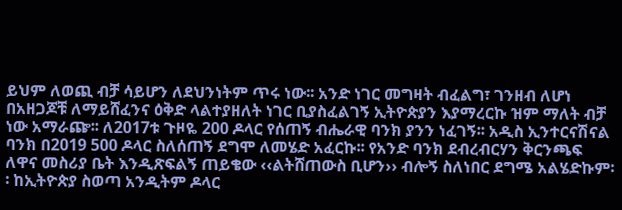ይህም ለወጪ ብቻ ሳይሆን ለደህንነትም ጥሩ ነው፡፡ አንድ ነገር መግዛት ብፈልግ፣ ገንዘብ ለሆነ በአዘጋጆቹ ለማይሸፈንና ዕቅድ ላልተያዘለት ነገር ቢያስፈልገኝ ኢትዮጵያን እያማረርኩ ዝም ማለት ብቻ ነው አማራጬ፡፡ ለ2017ቱ ጉዞዬ 200 ዶላር የሰጠኝ ብሔራዊ ባንክ ያንን ነፈገኝ፡፡ አዲስ ኢንተርናሽናል ባንክ በ2019 500 ዶላር ስለሰጠኝ ደግሞ ለመሄድ አፈርኩ፡፡ የአንድ ባንክ ደብረብርሃን ቅርንጫፍ ለዋና መስሪያ ቤት እንዲጽፍልኝ ጠይቄው ‹‹ልትሸጠውስ ቢሆን›› ብሎኝ ስለነበር ደግሜ አልሄድኩም፡፡ ከኢትዮጵያ ስወጣ አንዲትም ዶላር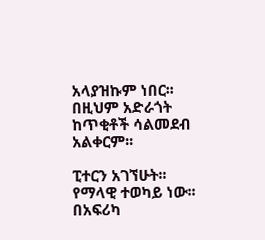አላያዝኩም ነበር፡፡ በዚህም አድራጎት ከጥቂቶች ሳልመደብ አልቀርም፡፡

ፒተርን አገኘሁት፡፡ የማላዊ ተወካይ ነው፡፡ በአፍሪካ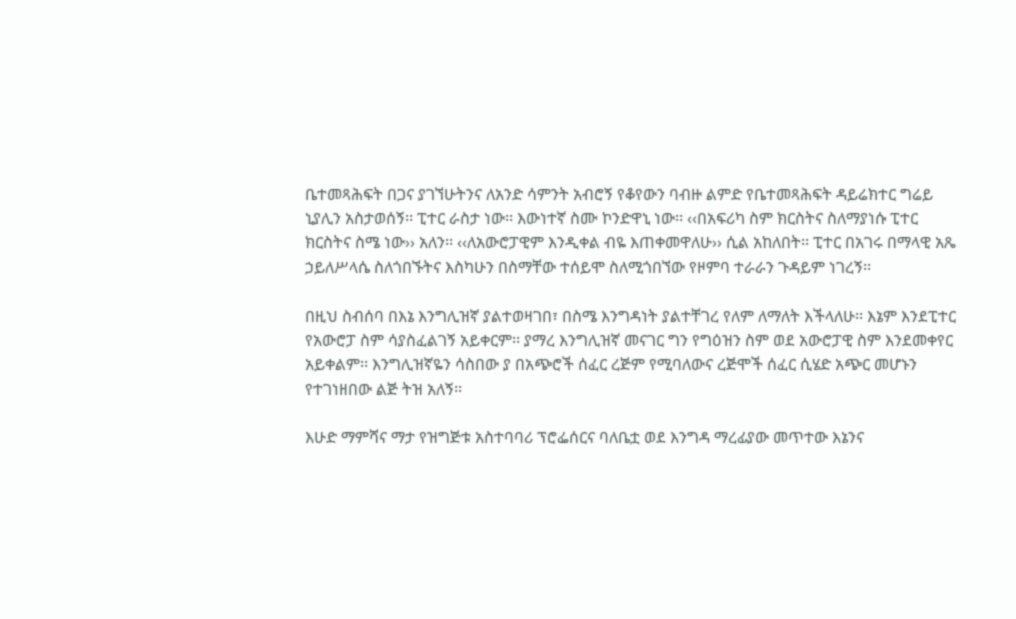ቤተመጻሕፍት በጋና ያገኘሁትንና ለአንድ ሳምንት አብሮኝ የቆየውን ባብዙ ልምድ የቤተመጻሕፍት ዳይሬክተር ግሬይ ኒያሊን አስታወሰኝ፡፡ ፒተር ራስታ ነው፡፡ እውነተኛ ስሙ ኮንድዋኒ ነው፡፡ ‹‹በአፍሪካ ስም ክርስትና ስለማያነሱ ፒተር ክርስትና ስሜ ነው›› አለን፡፡ ‹‹ለአውሮፓዊም እንዲቀል ብዬ እጠቀመዋለሁ›› ሲል አከለበት፡፡ ፒተር በአገሩ በማላዊ አጼ ኃይለሥላሴ ስለጎበኙትና እስካሁን በስማቸው ተሰይሞ ስለሚጎበኘው የዞምባ ተራራን ጉዳይም ነገረኝ፡፡

በዚህ ስብሰባ በእኔ እንግሊዝኛ ያልተወዛገበ፣ በስሜ እንግዳነት ያልተቸገረ የለም ለማለት እችላለሁ፡፡ እኔም እንደፒተር የአውሮፓ ስም ሳያስፈልገኝ አይቀርም፡፡ ያማረ እንግሊዝኛ መናገር ግን የግዕዝን ስም ወደ አውሮፓዊ ስም እንደመቀየር አይቀልም፡፡ እንግሊዝኛዬን ሳስበው ያ በአጭሮች ሰፈር ረጅም የሚባለውና ረጅሞች ሰፈር ሲሄድ አጭር መሆኑን የተገነዘበው ልጅ ትዝ አለኝ፡፡

እሁድ ማምሻና ማታ የዝግጅቱ አስተባባሪ ፕሮፌሰርና ባለቤቷ ወደ እንግዳ ማረፊያው መጥተው እኔንና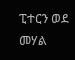ፒተርን ወደ መሃል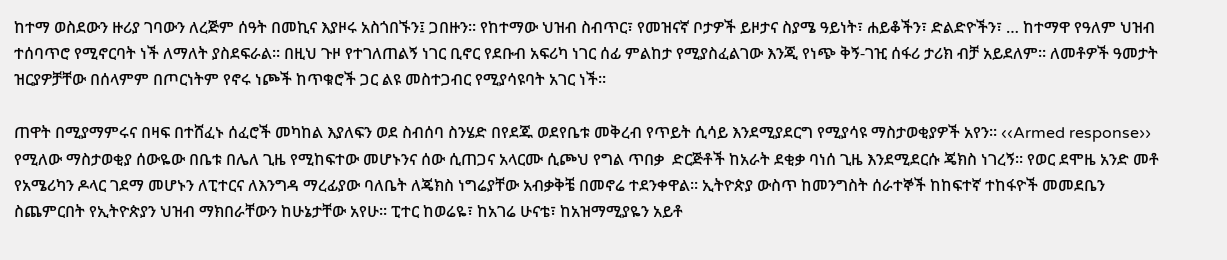ከተማ ወስደውን ዙሪያ ገባውን ለረጅም ሰዓት በመኪና እያዞሩ አስጎበኙን፤ ጋበዙን፡፡ የከተማው ህዝብ ስብጥር፣ የመዝናኛ ቦታዎች ይዞታና ስያሜ ዓይነት፣ ሐይቆችን፣ ድልድዮችን፣ … ከተማዋ የዓለም ህዝብ ተሰባጥሮ የሚኖርባት ነች ለማለት ያስደፍራል፡፡ በዚህ ጉዞ የተገለጠልኝ ነገር ቢኖር የደቡብ አፍሪካ ነገር ሰፊ ምልከታ የሚያስፈልገው እንጂ የነጭ ቅኝ-ገዢ ሰፋሪ ታሪክ ብቻ አይደለም፡፡ ለመቶዎች ዓመታት ዝርያዎቻቸው በሰላምም በጦርነትም የኖሩ ነጮች ከጥቁሮች ጋር ልዩ መስተጋብር የሚያሳዩባት አገር ነች፡፡

ጠዋት በሚያማምሩና በዛፍ በተሸፈኑ ሰፈሮች መካከል እያለፍን ወደ ስብሰባ ስንሄድ በየደጁ ወደየቤቱ መቅረብ የጥይት ሲሳይ እንደሚያደርግ የሚያሳዩ ማስታወቂያዎች አየን፡፡ ‹‹Armed response›› የሚለው ማስታወቂያ ሰውዬው በቤቱ በሌለ ጊዜ የሚከፍተው መሆኑንና ሰው ሲጠጋና አላርሙ ሲጮህ የግል ጥበቃ  ድርጅቶች ከአራት ደቂቃ ባነሰ ጊዜ እንደሚደርሱ ጄክስ ነገረኝ፡፡ የወር ደሞዜ አንድ መቶ የአሜሪካን ዶላር ገደማ መሆኑን ለፒተርና ለእንግዳ ማረፊያው ባለቤት ለጄክስ ነግሬያቸው አብቃቅቼ በመኖሬ ተደንቀዋል፡፡ ኢትዮጵያ ውስጥ ከመንግስት ሰራተኞች ከከፍተኛ ተከፋዮች መመደቤን ስጨምርበት የኢትዮጵያን ህዝብ ማክበራቸውን ከሁኔታቸው አየሁ፡፡ ፒተር ከወሬዬ፣ ከአገሬ ሁናቴ፣ ከአዝማሚያዬን አይቶ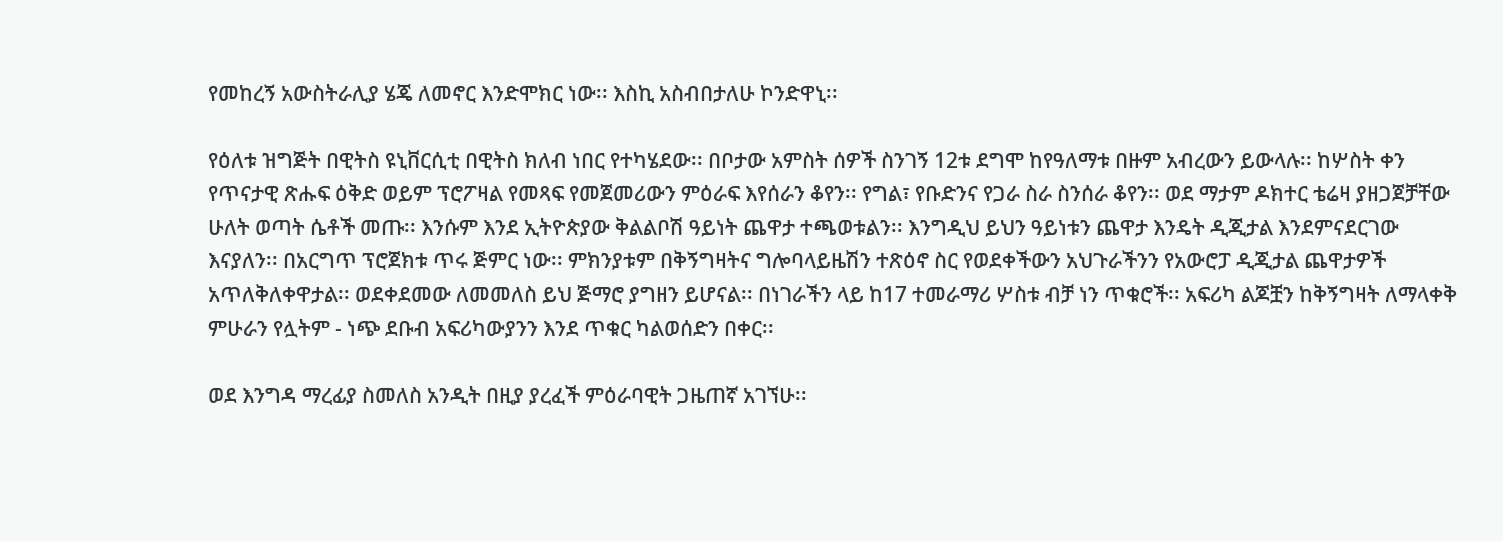የመከረኝ አውስትራሊያ ሄጄ ለመኖር እንድሞክር ነው፡፡ እስኪ አስብበታለሁ ኮንድዋኒ፡፡

የዕለቱ ዝግጅት በዊትስ ዩኒቨርሲቲ በዊትስ ክለብ ነበር የተካሄደው፡፡ በቦታው አምስት ሰዎች ስንገኝ 12ቱ ደግሞ ከየዓለማቱ በዙም አብረውን ይውላሉ፡፡ ከሦስት ቀን የጥናታዊ ጽሑፍ ዕቅድ ወይም ፕሮፖዛል የመጻፍ የመጀመሪውን ምዕራፍ እየሰራን ቆየን፡፡ የግል፣ የቡድንና የጋራ ስራ ስንሰራ ቆየን፡፡ ወደ ማታም ዶክተር ቴሬዛ ያዘጋጀቻቸው ሁለት ወጣት ሴቶች መጡ፡፡ እንሱም እንደ ኢትዮጵያው ቅልልቦሽ ዓይነት ጨዋታ ተጫወቱልን፡፡ እንግዲህ ይህን ዓይነቱን ጨዋታ እንዴት ዲጂታል እንደምናደርገው እናያለን፡፡ በአርግጥ ፕሮጀክቱ ጥሩ ጅምር ነው፡፡ ምክንያቱም በቅኝግዛትና ግሎባላይዜሽን ተጽዕኖ ስር የወደቀችውን አህጉራችንን የአውሮፓ ዲጂታል ጨዋታዎች አጥለቅለቀዋታል፡፡ ወደቀደመው ለመመለስ ይህ ጅማሮ ያግዘን ይሆናል፡፡ በነገራችን ላይ ከ17 ተመራማሪ ሦስቱ ብቻ ነን ጥቁሮች፡፡ አፍሪካ ልጆቿን ከቅኝግዛት ለማላቀቅ ምሁራን የሏትም - ነጭ ደቡብ አፍሪካውያንን እንደ ጥቁር ካልወሰድን በቀር፡፡

ወደ እንግዳ ማረፊያ ስመለስ አንዲት በዚያ ያረፈች ምዕራባዊት ጋዜጠኛ አገኘሁ፡፡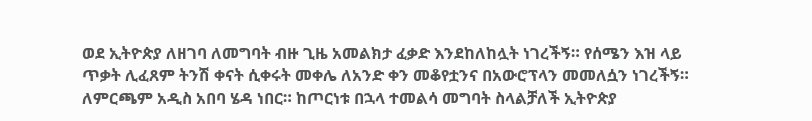ወደ ኢትዮጵያ ለዘገባ ለመግባት ብዙ ጊዜ አመልክታ ፈቃድ እንደከለከሏት ነገረችኝ። የሰሜን እዝ ላይ ጥቃት ሊፈጸም ትንሽ ቀናት ሲቀሩት መቀሌ ለአንድ ቀን መቆየቷንና በአውሮፕላን መመለሷን ነገረችኝ። ለምርጫም አዲስ አበባ ሄዳ ነበር። ከጦርነቱ በኋላ ተመልሳ መግባት ስላልቻለች ኢትዮጵያ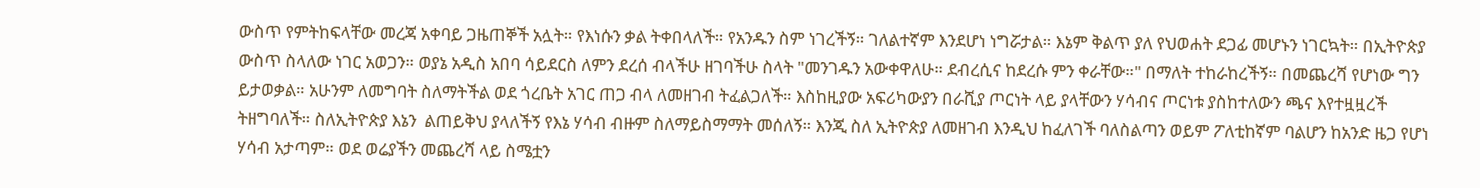ውስጥ የምትከፍላቸው መረጃ አቀባይ ጋዜጠኞች አሏት። የእነሱን ቃል ትቀበላለች። የአንዱን ስም ነገረችኝ። ገለልተኛም እንደሆነ ነግሯታል። እኔም ቅልጥ ያለ የህወሐት ደጋፊ መሆኑን ነገርኳት። በኢትዮጵያ ውስጥ ስላለው ነገር አወጋን። ወያኔ አዲስ አበባ ሳይደርስ ለምን ደረሰ ብላችሁ ዘገባችሁ ስላት "መንገዱን አውቀዋለሁ። ደብረሲና ከደረሱ ምን ቀራቸው።" በማለት ተከራከረችኝ። በመጨረሻ የሆነው ግን ይታወቃል። አሁንም ለመግባት ስለማትችል ወደ ጎረቤት አገር ጠጋ ብላ ለመዘገብ ትፈልጋለች። እስከዚያው አፍሪካውያን በራሺያ ጦርነት ላይ ያላቸውን ሃሳብና ጦርነቱ ያስከተለውን ጫና እየተዟዟረች ትዘግባለች። ስለኢትዮጵያ እኔን  ልጠይቅህ ያላለችኝ የእኔ ሃሳብ ብዙም ስለማይስማማት መሰለኝ። እንጂ ስለ ኢትዮጵያ ለመዘገብ እንዲህ ከፈለገች ባለስልጣን ወይም ፖለቲከኛም ባልሆን ከአንድ ዜጋ የሆነ ሃሳብ አታጣም። ወደ ወሬያችን መጨረሻ ላይ ስሜቷን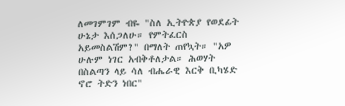ለመገምገም ብዬ "ስለ ኢትዮጵያ የወደፊት ሁኔታ እሰጋለሁ። የምትፈርስ አይመስልሽም?" በማለት ጠየኳት። "አዎ ሁሉም ነገር አብቅቶለታል። ሕወሃት በስልጣን ላይ ሳለ ብሔራዊ እርቅ ቢካሄድ ኖሮ ትድን ነበር"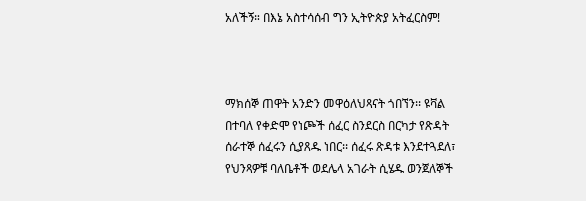አለችኝ። በእኔ አስተሳሰብ ግን ኢትዮጵያ አትፈርስም!



ማክሰኞ ጠዋት አንድን መዋዕለህጻናት ጎበኘን፡፡ ዩቫል በተባለ የቀድሞ የነጮች ሰፈር ስንደርስ በርካታ የጽዳት ሰራተኞ ሰፈሩን ሲያጸዱ ነበር፡፡ ሰፈሩ ጽዳቱ እንደተጓደለ፣ የህንጻዎቹ ባለቤቶች ወደሌላ አገራት ሲሄዱ ወንጀለኞች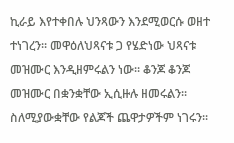ኪራይ እየተቀበሉ ህንጻውን እንደሚወርሱ ወዘተ ተነገረን፡፡ መዋዕለህጻናቱ ጋ የሄድነው ህጻናቱ መዝሙር እንዲዘምሩልን ነው፡፡ ቆንጆ ቆንጆ መዝሙር በቋንቋቸው ኢሲዙሉ ዘመሩልን፡፡ ስለሚያውቋቸው የልጆች ጨዋታዎችም ነገሩን፡፡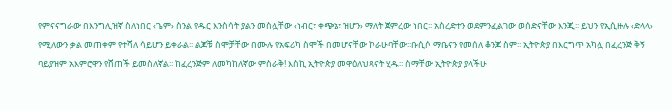የምናናግራው በእንግሊዝኛ ስለነበር ‹ጌም› ስንል የዱር እንስሳት ያልን መስሏቸው ‹ነብር፣ ቀጭኔ፣ ዝሆን› ማለት ጀምረው ነበር፡፡ አስረድተን ወደምንፈልገው ወሰድናቸው እንጂ፡፡ ይህን የኢሲዙሉ ‹ድላላ› የሚለውን ቃል መጠቀም የተሻለ ሳይሆን ይቀራል፡፡ ልጆቹ ስሞቻቸው በሙሉ የአፍሪካ ስሞች በመሆናቸው ኮራሁባቸው፡፡ቡሲሶ ማቤናን የመሰለ ቆንጆ ስም፡፡ ኢትዮጵያ በእርግጥ አካሏ በፈረንጅ ቅኝ ባይያዝም አእምሮዋን የሸጠች ይመስለኛል፡፡ ከፈረንጅም ለመካከለኛው ምስራቅ! እስኪ ኢትዮጵያ መዋዕለህጻናት ሂዱ፡፡ ስማቸው ኢትዮጵያ ያላችሁ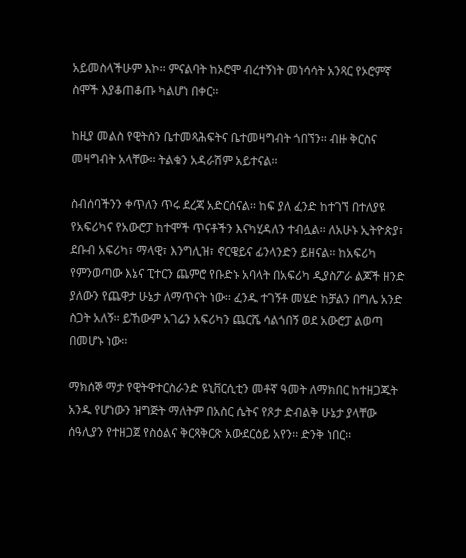አይመስላችሁም እኮ፡፡ ምናልባት ከኦሮሞ ብረተኝነት መነሳሳት አንጻር የኦሮምኛ ስሞች እያቆጠቆጡ ካልሆነ በቀር፡፡

ከዚያ መልስ የዊትስን ቤተመጻሕፍትና ቤተመዛግብት ጎበኘን፡፡ ብዙ ቅርስና መዛግብት አላቸው፡፡ ትልቁን አዳራሽም አይተናል፡፡

ስብሰባችንን ቀጥለን ጥሩ ደረጃ አድርሰናል፡፡ ከፍ ያለ ፈንድ ከተገኘ በተለያዩ የአፍሪካና የአውሮፓ ከተሞች ጥናቶችን እናካሂዳለን ተብሏል፡፡ ለአሁኑ ኢትዮጵያ፣ ደቡብ አፍሪካ፣ ማላዊ፣ እንግሊዝ፣ ኖርዌይና ፊንላንድን ይዘናል፡፡ ከአፍሪካ የምንወጣው እኔና ፒተርን ጨምሮ የቡድኑ አባላት በአፍሪካ ዲያስፖራ ልጆች ዘንድ ያለውን የጨዋታ ሁኔታ ለማጥናት ነው፡፡ ፈንዱ ተገኝቶ መሄድ ከቻልን በግሌ አንድ ስጋት አለኝ፡፡ ይኸውም አገሬን አፍሪካን ጨርሼ ሳልጎበኝ ወደ አውሮፓ ልወጣ በመሆኑ ነው፡፡

ማክሰኞ ማታ የዊትዋተርስራንድ ዩኒቨርሲቲን መቶኛ ዓመት ለማክበር ከተዘጋጁት አንዱ የሆነውን ዝግጅት ማለትም በአስር ሴትና የጾታ ድብልቅ ሁኔታ ያላቸው ሰዓሊያን የተዘጋጀ የስዕልና ቅርጻቅርጽ አውደርዕይ አየን፡፡ ድንቅ ነበር፡፡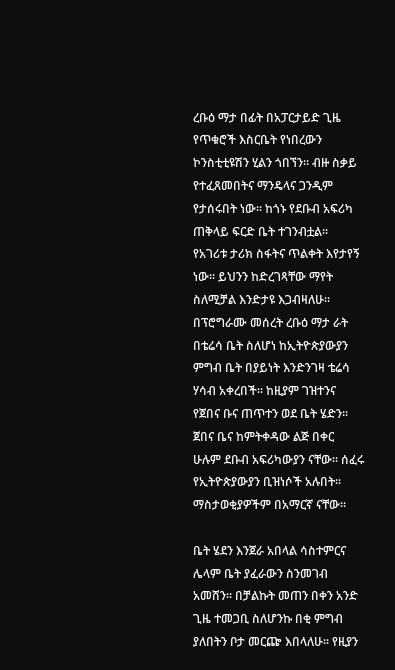ረቡዕ ማታ በፊት በአፓርታይድ ጊዜ የጥቁሮች እስርቤት የነበረውን ኮንስቲቲዩሽን ሂልን ጎበኘን፡፡ ብዙ ስቃይ የተፈጸመበትና ማንዴላና ጋንዲም የታሰሩበት ነው፡፡ ከጎኑ የደቡብ አፍሪካ ጠቅላይ ፍርድ ቤት ተገንብቷል፡፡ የአገሪቱ ታሪክ ስፋትና ጥልቀት እየታየኝ ነው፡፡ ይህንን ከድረገጻቸው ማየት ስለሚቻል እንድታዩ እጋብዛለሁ፡፡ በፕሮግራሙ መሰረት ረቡዕ ማታ ራት በቴሬሳ ቤት ስለሆነ ከኢትዮጵያውያን ምግብ ቤት በያይነት እንድንገዛ ቴሬሳ ሃሳብ አቀረበች፡፡ ከዚያም ገዝተንና የጀበና ቡና ጠጥተን ወደ ቤት ሄድን፡፡ ጀበና ቤና ከምትቀዳው ልጅ በቀር ሁሉም ደቡብ አፍሪካውያን ናቸው፡፡ ሰፈሩ የኢትዮጵያውያን ቢዝነሶች አሉበት፡፡ ማስታወቂያዎችም በአማርኛ ናቸው፡፡

ቤት ሄደን እንጀራ አበላል ሳስተምርና ሌላም ቤት ያፈራውን ስንመገብ አመሸን፡፡ በቻልኩት መጠን በቀን አንድ ጊዜ ተመጋቢ ስለሆንኩ በቂ ምግብ ያለበትን ቦታ መርጬ እበላለሁ፡፡ የዚያን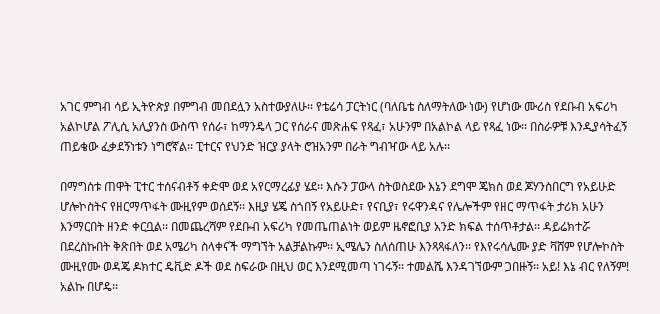አገር ምግብ ሳይ ኢትዮጵያ በምግብ መበደሏን አስተውያለሁ፡፡ የቴሬሳ ፓርትነር (ባለቤቴ ስለማትለው ነው) የሆነው ሙሪስ የደቡብ አፍሪካ አልኮሆል ፖሊሲ አሊያንስ ውስጥ የሰራ፣ ከማንዴላ ጋር የሰራና መጽሐፍ የጻፈ፣ አሁንም በአልኮል ላይ የጻፈ ነው፡፡ በስራዎቹ እንዲያሳትፈኝ ጠይቄው ፈቃደኝነቱን ነግሮኛል፡፡ ፒተርና የህንድ ዝርያ ያላት ሮዝአንም በራት ግብዣው ላይ አሉ፡፡

በማግስቱ ጠዋት ፒተር ተሰናብቶኝ ቀድሞ ወደ አየርማረፊያ ሄደ፡፡ እሱን ፓውላ ስትወስደው እኔን ደግሞ ጄክስ ወደ ጆሃንስበርግ የአይሁድ ሆሎኮስትና የዘርማጥፋት ሙዚየም ወሰደኝ፡፡ እዚያ ሄጄ ስጎበኝ የአይሁድ፣ የናቢያ፣ የሩዋንዳና የሌሎችም የዘር ማጥፋት ታሪክ አሁን እንማርበት ዘንድ ቀርቧል፡፡ በመጨረሻም የደቡብ አፍሪካ የመጤጠልነት ወይም ዜኖፎቢያ አንድ ክፍል ተሰጥቶታል፡፡ ዳይሬክተሯ በደረስኩበት ቅጽበት ወደ አሜሪካ ስላቀናች ማግኘት አልቻልኩም፡፡ ኢሜሌን ስለሰጠሁ እንጻጻፋለን፡፡ የእየሩሳሌሙ ያድ ቫሸም የሆሎኮስት ሙዚየሙ ወዳጄ ዶክተር ዴቪድ ዶች ወደ ስፍራው በዚህ ወር እንደሚመጣ ነገሩኝ፡፡ ተመልሼ እንዳገኘውም ጋበዙኝ፡፡ አይ! እኔ ብር የለኝም! አልኩ በሆዴ፡፡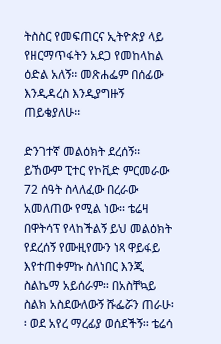ትስስር የመፍጠርና ኢትዮጵያ ላይ የዘርማጥፋትን አደጋ የመከላከል ዕድል አለኝ፡፡ መጽሐፌም በሰፊው እንዲዳረስ እንዲያግዙኝ ጠይቄያለሁ፡፡

ድንገተኛ መልዕክት ደረሰኝ፡፡ ይኸውም ፒተር የኮቪድ ምርመራው 72 ሰዓት ስላለፈው በረራው አመለጠው የሚል ነው፡፡ ቴሬዛ በዋትሳፕ የላከችልኝ ይህ መልዕክት የደረሰኝ የሙዚየሙን ነጻ ዋይፋይ እየተጠቀምኩ ስለነበር እንጂ ስልኬማ አይሰራም፡፡ በአስቸኳይ ስልክ አስደውለውኝ ሹፌሯን ጠራሁ፡፡ ወደ አየረ ማረፊያ ወሰደችኝ፡፡ ቴሬሳ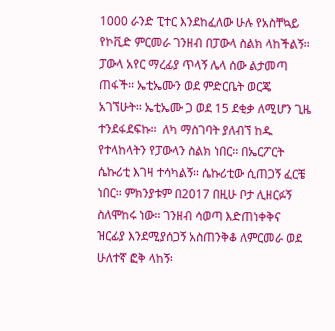1000 ራንድ ፒተር እንደከፈለው ሁሉ የአስቸኳይ የኮቪድ ምርመራ ገንዘብ በፓውላ ስልክ ላከችልኝ፡፡ ፓውላ አየር ማረፊያ ጥላኝ ሌላ ሰው ልታመጣ ጠፋች፡፡ ኤቲኤሙን ወደ ምድርቤት ወርጄ አገኘሁት፡፡ ኤቲኤሙ ጋ ወደ 15 ደቂቃ ለሚሆን ጊዜ ተንደፋደፍኩ፡፡  ለካ ማስገባት ያለብኘ ከዱ የተላከላትን የፓውላን ስልክ ነበር፡፡ በኤርፖርት ሴኩሪቲ እገዛ ተሳካልኝ፡፡ ሴኩሪቲው ሲጠጋኝ ፈርቼ ነበር፡፡ ምክንያቱም በ2017 በዚሁ ቦታ ሊዘርፉኝ ስለሞከሩ ነው፡፡ ገንዘብ ሳወጣ እድጠነቀቅና ዝርፊያ እንደሚያሰጋኝ አስጠንቅቆ ለምርመራ ወደ ሁለተኛ ፎቅ ላከኝ፡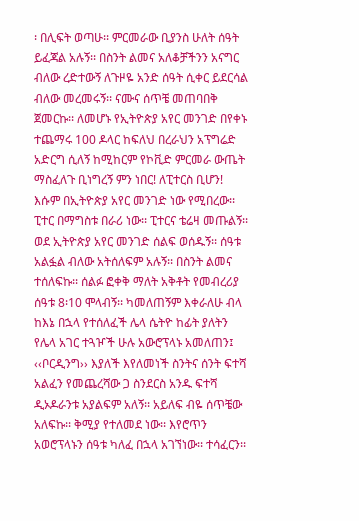፡ በሊፍት ወጣሁ፡፡ ምርመራው ቢያንስ ሁለት ሰዓት ይፈጃል አሉኝ፡፡ በስንት ልመና አለቆቻችንን አናግር ብለው ረድተውኝ ለጉዞዬ አንድ ሰዓት ሲቀር ይደርሳል ብለው መረመሩኝ፡፡ ናሙና ሰጥቼ መጠባበቅ ጀመርኩ፡፡ ለመሆኑ የኢትዮጵያ አየር መንገድ በየቀኑ ተጨማሩ 100 ዶላር ከፍለህ በረራህን አፕግሬድ አድርግ ሲለኝ ከሚከርም የኮቪድ ምርመራ ውጤት ማስፈለጉ ቢነግረኝ ምን ነበር! ለፒተርስ ቢሆን! እሱም በኢትዮጵያ አየር መንገድ ነው የሚበረው፡፡ ፒተር በማግስቱ በራሪ ነው፡፡ ፒተርና ቴሬዛ መጡልኝ፡፡ ወደ ኢትዮጵያ አየር መንገድ ሰልፍ ወሰዱኝ፡፡ ሰዓቱ አልፏል ብለው አትሰለፍም አሉኝ፡፡ በስንት ልመና ተሰለፍኩ፡፡ ሰልፉ ፎቀቅ ማለት አቅቶት የመብረሪያ ሰዓቱ 8፡10 ሞላብኝ፡፡ ካመለጠኝም እቀራለሁ ብላ ከእኔ በኋላ የተሰለፈች ሌላ ሴትዮ ከፊት ያለትን የሌላ አገር ተጓዦች ሁሉ አውሮፕላኑ አመለጠን፤ ‹‹ቦርዲንግ›› እያለች እየለመነች ስንትና ሰንት ፍተሻ አልፈን የመጨረሻው ጋ ስንደርስ አንዱ ፍተሻ ዲኦዶራንቱ አያልፍም አለኝ፡፡ አይለፍ ብዬ ሰጥቼው አለፍኩ፡፡ ቅሚያ የተለመደ ነው፡፡ እየሮጥን አወሮፕላኑን ሰዓቱ ካለፈ በኋላ አገኘነው፡፡ ተሳፈርን፡፡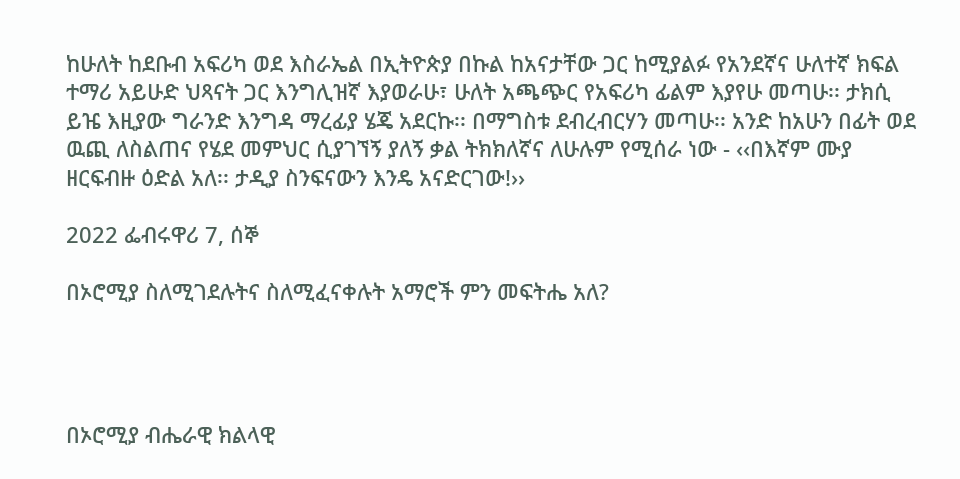ከሁለት ከደቡብ አፍሪካ ወደ እስራኤል በኢትዮጵያ በኩል ከአናታቸው ጋር ከሚያልፉ የአንደኛና ሁለተኛ ክፍል ተማሪ አይሁድ ህጻናት ጋር እንግሊዝኛ እያወራሁ፣ ሁለት አጫጭር የአፍሪካ ፊልም እያየሁ መጣሁ፡፡ ታክሲ ይዤ እዚያው ግራንድ እንግዳ ማረፊያ ሄጄ አደርኩ፡፡ በማግስቱ ደብረብርሃን መጣሁ፡፡ አንድ ከአሁን በፊት ወደ ዉጪ ለስልጠና የሄደ መምህር ሲያገኘኝ ያለኝ ቃል ትክክለኛና ለሁሉም የሚሰራ ነው - ‹‹በእኛም ሙያ ዘርፍብዙ ዕድል አለ፡፡ ታዲያ ስንፍናውን እንዴ አናድርገው!››

2022 ፌብሩዋሪ 7, ሰኞ

በኦሮሚያ ስለሚገደሉትና ስለሚፈናቀሉት አማሮች ምን መፍትሔ አለ?




በኦሮሚያ ብሔራዊ ክልላዊ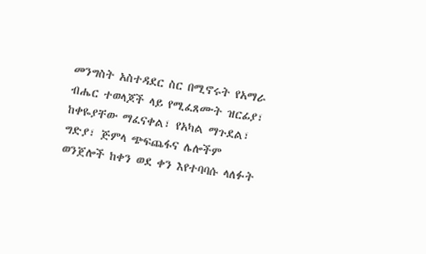መንግስት አስተዳደር ስር በሚኖሩት የአማራ ብሔር ተወላጆች ላይ የሚፈጸሙት ዝርፊያ፣ ከቀዬያቸው ማፈናቀል፣ የአካል ማጉደል፣ ግድያ፣ ጅምላ ጭፍጨፋና ሌሎችም ወንጀሎች ከቀን ወደ ቀን እየተባባሱ ላለፉት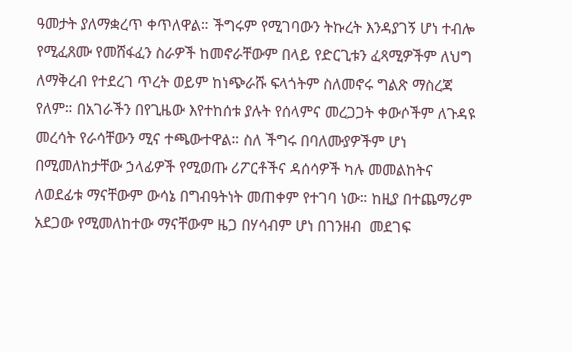ዓመታት ያለማቋረጥ ቀጥለዋል። ችግሩም የሚገባውን ትኩረት እንዳያገኝ ሆነ ተብሎ የሚፈጸሙ የመሸፋፈን ስራዎች ከመኖራቸውም በላይ የድርጊቱን ፈጻሚዎችም ለህግ ለማቅረብ የተደረገ ጥረት ወይም ከነጭራሹ ፍላጎትም ስለመኖሩ ግልጽ ማስረጃ የለም። በአገራችን በየጊዜው እየተከሰቱ ያሉት የሰላምና መረጋጋት ቀውሶችም ለጉዳዩ መረሳት የራሳቸውን ሚና ተጫውተዋል። ስለ ችግሩ በባለሙያዎችም ሆነ በሚመለከታቸው ኃላፊዎች የሚወጡ ሪፖርቶችና ዳሰሳዎች ካሉ መመልከትና ለወደፊቱ ማናቸውም ውሳኔ በግብዓትነት መጠቀም የተገባ ነው። ከዚያ በተጨማሪም አደጋው የሚመለከተው ማናቸውም ዜጋ በሃሳብም ሆነ በገንዘብ  መደገፍ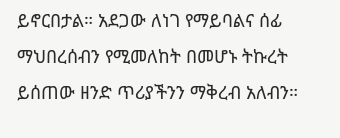ይኖርበታል። አደጋው ለነገ የማይባልና ሰፊ ማህበረሰብን የሚመለከት በመሆኑ ትኩረት ይሰጠው ዘንድ ጥሪያችንን ማቅረብ አለብን።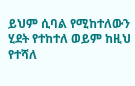ይህም ሲባል የሚከተለውን ሂደት የተከተለ ወይም ከዚህ የተሻለ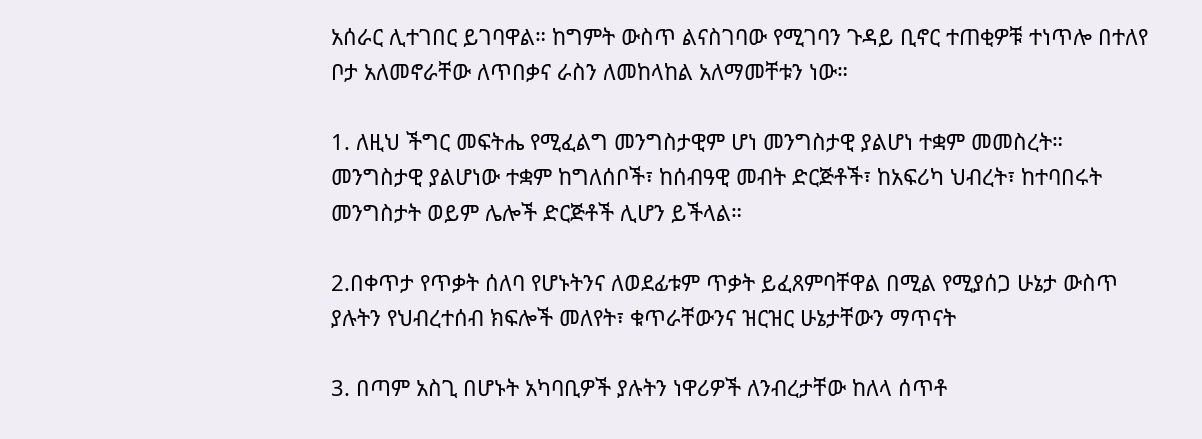አሰራር ሊተገበር ይገባዋል። ከግምት ውስጥ ልናስገባው የሚገባን ጉዳይ ቢኖር ተጠቂዎቹ ተነጥሎ በተለየ ቦታ አለመኖራቸው ለጥበቃና ራስን ለመከላከል አለማመቸቱን ነው።

1. ለዚህ ችግር መፍትሔ የሚፈልግ መንግስታዊም ሆነ መንግስታዊ ያልሆነ ተቋም መመስረት። መንግስታዊ ያልሆነው ተቋም ከግለሰቦች፣ ከሰብዓዊ መብት ድርጅቶች፣ ከአፍሪካ ህብረት፣ ከተባበሩት መንግስታት ወይም ሌሎች ድርጅቶች ሊሆን ይችላል።

2.በቀጥታ የጥቃት ሰለባ የሆኑትንና ለወደፊቱም ጥቃት ይፈጸምባቸዋል በሚል የሚያሰጋ ሁኔታ ውስጥ ያሉትን የህብረተሰብ ክፍሎች መለየት፣ ቁጥራቸውንና ዝርዝር ሁኔታቸውን ማጥናት

3. በጣም አስጊ በሆኑት አካባቢዎች ያሉትን ነዋሪዎች ለንብረታቸው ከለላ ሰጥቶ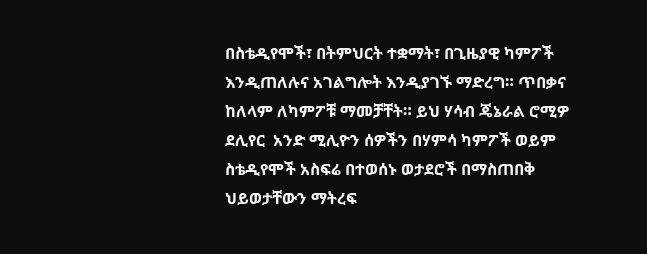በስቴዲየሞች፣ በትምህርት ተቋማት፣ በጊዜያዊ ካምፖች እንዲጠለሉና አገልግሎት እንዲያገኙ ማድረግ። ጥበቃና ከለላም ለካምፖቹ ማመቻቸት። ይህ ሃሳብ ጄኔራል ሮሚዎ ደሊየር  አንድ ሚሊዮን ሰዎችን በሃምሳ ካምፖች ወይም ስቴዲየሞች አስፍሬ በተወሰኑ ወታደሮች በማስጠበቅ ህይወታቸውን ማትረፍ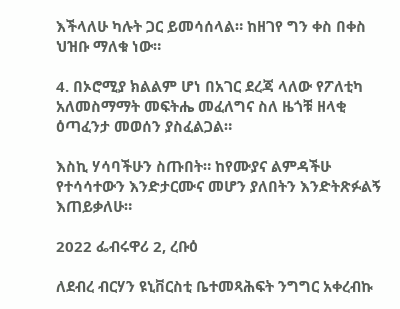እችላለሁ ካሉት ጋር ይመሳሰላል። ከዘገየ ግን ቀስ በቀስ ህዝቡ ማለቁ ነው።

4. በኦሮሚያ ክልልም ሆነ በአገር ደረጃ ላለው የፖለቲካ አለመስማማት መፍትሔ መፈለግና ስለ ዜጎቹ ዘላቂ ዕጣፈንታ መወሰን ያስፈልጋል።

እስኪ ሃሳባችሁን ስጡበት። ከየሙያና ልምዳችሁ የተሳሳተውን እንድታርሙና መሆን ያለበትን እንድትጽፉልኝ እጠይቃለሁ።

2022 ፌብሩዋሪ 2, ረቡዕ

ለደብረ ብርሃን ዩኒቨርስቲ ቤተመጻሕፍት ንግግር አቀረብኩ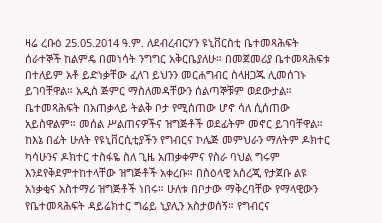ዛሬ ረቡዕ 25.05.2014 ዓ.ም. ለደብረብርሃን ዩኒቨርስቲ ቤተመጻሕፍት ሰራተኞች ከልምዴ በመነሳት ንግግር አቅርቤያለሁ። በመጀመሪያ ቤተመጻሕፍቱ በተለይም አቶ ይድነቃቸው ፈለገ ይህንን መርሐግብር ስላዘጋጁ ሊመሰገኑ ይገባቸዋል። አዲስ ጅምር ማስለመዳቸውን ሰልጣኞቹም ወደውታል። ቤተመጻሕፍት በአጠቃላይ ትልቅ ቦታ የሚሰጠው ሆኖ ሳለ ሲሰጠው አይስዋልም። መሰል ሥልጠናዎችና ዝግጅቶች ወደፊትም መኖር ይገባቸዋል።
ከእኔ በፊት ሁለት የዩኒቨርሲቲያችን የግብርና ኮሌጅ መምህራን ማለትም ዶክተር ካሳሁንና ዶክተር ተስፋዬ ስለ ጊዜ አጠቃቀምና የስራ ባህል ግሩም እንደየቅደምተከተላቸው ዝግጅቶች አቀረቡ። በስዕላዊ አስረጂ የታጀቡ ልዩ አነቃቂና አስተማሪ ዝግጅቶች ነበሩ። ሁለቱ በቦታው ማቅረባቸው የማላዊውን የቤተመጻሕፍት ዳይሬክተር ግሬይ ኒያሊን አስታወሰኝ። የግብርና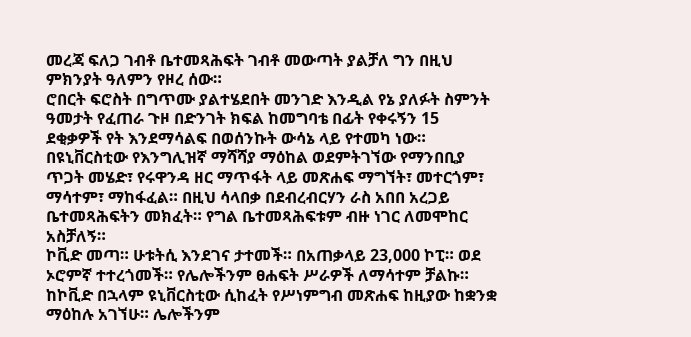መረጃ ፍለጋ ገብቶ ቤተመጻሕፍት ገብቶ መውጣት ያልቻለ ግን በዚህ ምክንያት ዓለምን የዞረ ሰው።
ሮበርት ፍሮስት በግጥሙ ያልተሄደበት መንገድ እንዲል የኔ ያለፉት ስምንት ዓመታት የፈጠራ ጉዞ በድንገት ክፍል ከመግባቴ በፊት የቀሩኝን 15 ደቂቃዎች የት እንደማሳልፍ በወሰንኩት ውሳኔ ላይ የተመካ ነው። በዩኒቨርስቲው የእንግሊዝኛ ማሻሻያ ማዕከል ወደምትገኘው የማንበቢያ ጥጋት መሄድ፣ የሩዋንዳ ዘር ማጥፋት ላይ መጽሐፍ ማግኘት፣ መተርጎም፣ ማሳተም፣ ማከፋፈል። በዚህ ሳላበቃ በደብረብርሃን ራስ አበበ አረጋይ ቤተመጻሕፍትን መክፈት። የግል ቤተመጻሕፍቱም ብዙ ነገር ለመሞከር አስቻለኝ።
ኮቪድ መጣ። ሁቱትሲ እንደገና ታተመች። በአጠቃላይ 23,000 ኮፒ። ወደ ኦሮምኛ ተተረጎመች። የሌሎችንም ፀሐፍት ሥራዎች ለማሳተም ቻልኩ።
ከኮቪድ በኋላም ዩኒቨርስቲው ሲከፈት የሥነምግብ መጽሐፍ ከዚያው ከቋንቋ ማዕከሉ አገኘሁ። ሌሎችንም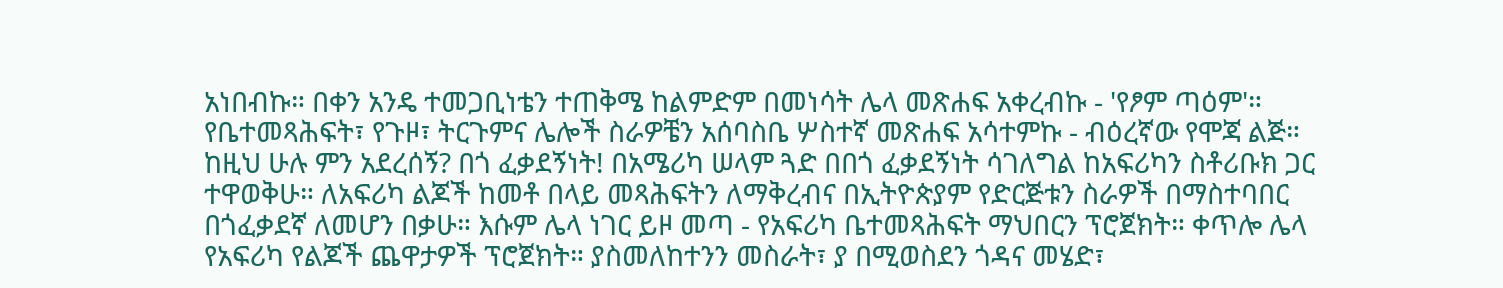አነበብኩ። በቀን አንዴ ተመጋቢነቴን ተጠቅሜ ከልምድም በመነሳት ሌላ መጽሐፍ አቀረብኩ - 'የፆም ጣዕም'። የቤተመጻሕፍት፣ የጉዞ፣ ትርጉምና ሌሎች ስራዎቼን አሰባስቤ ሦስተኛ መጽሐፍ አሳተምኩ - ብዕረኛው የሞጃ ልጅ።
ከዚህ ሁሉ ምን አደረሰኝ? በጎ ፈቃደኝነት! በአሜሪካ ሠላም ጓድ በበጎ ፈቃደኝነት ሳገለግል ከአፍሪካን ስቶሪቡክ ጋር ተዋወቅሁ። ለአፍሪካ ልጆች ከመቶ በላይ መጻሕፍትን ለማቅረብና በኢትዮጵያም የድርጅቱን ስራዎች በማስተባበር በጎፈቃደኛ ለመሆን በቃሁ። እሱም ሌላ ነገር ይዞ መጣ - የአፍሪካ ቤተመጻሕፍት ማህበርን ፕሮጀክት። ቀጥሎ ሌላ የአፍሪካ የልጆች ጨዋታዎች ፕሮጀክት። ያስመለከተንን መስራት፣ ያ በሚወስደን ጎዳና መሄድ፣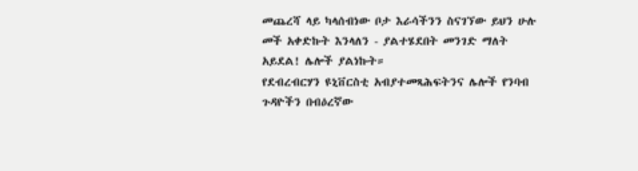መጨረሻ ላይ ካላሰብነው ቦታ እራሳችንን ስናገኘው ይህን ሁሉ መች አቀድኩት እንላለን - ያልተሄደበት መንገድ ማለት አይደል! ሌሎች ያልነኩት።
የደብረብርሃን ዩኒቨርስቲ አብያተመጻሕፍትንና ሌሎች የንባብ ጉዳዮችን በብዕረኛው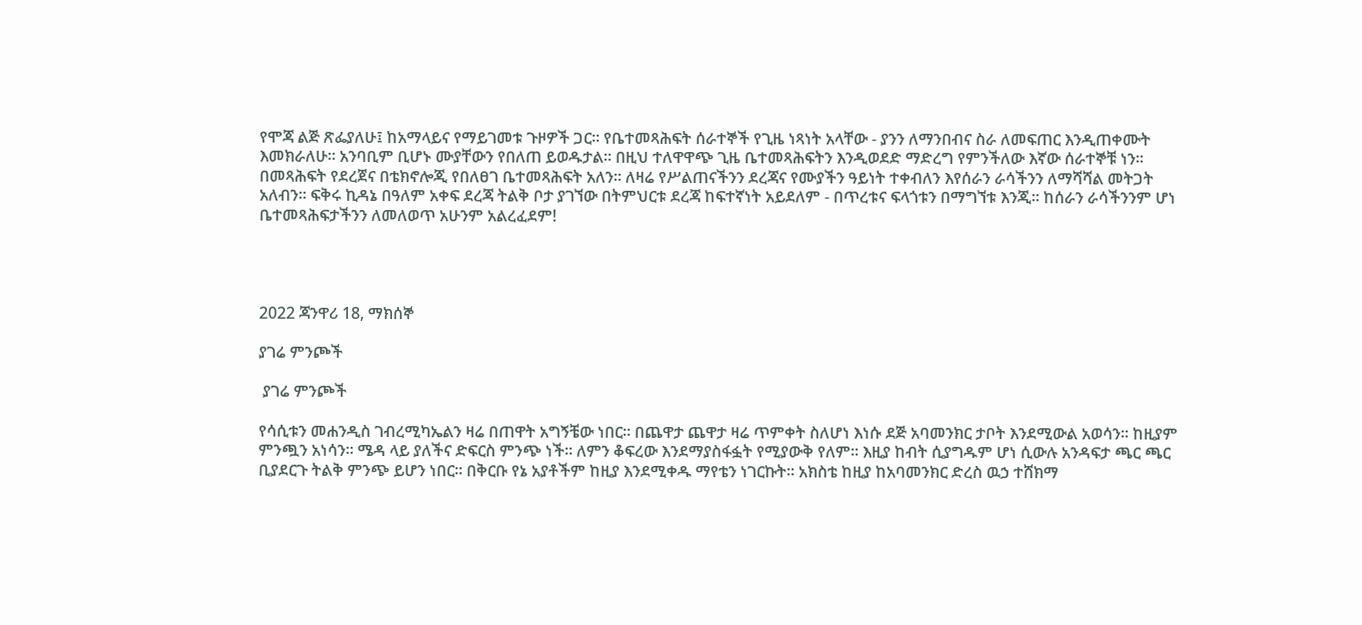የሞጃ ልጅ ጽፌያለሁ፤ ከአማላይና የማይገመቱ ጉዞዎች ጋር። የቤተመጻሕፍት ሰራተኞች የጊዜ ነጻነት አላቸው - ያንን ለማንበብና ስራ ለመፍጠር እንዲጠቀሙት እመክራለሁ። አንባቢም ቢሆኑ ሙያቸውን የበለጠ ይወዱታል። በዚህ ተለዋዋጭ ጊዜ ቤተመጻሕፍትን እንዲወደድ ማድረግ የምንችለው እኛው ሰራተኞቹ ነን። በመጻሕፍት የደረጀና በቴክኖሎጂ የበለፀገ ቤተመጻሕፍት አለን። ለዛሬ የሥልጠናችንን ደረጃና የሙያችን ዓይነት ተቀብለን እየሰራን ራሳችንን ለማሻሻል መትጋት አለብን። ፍቅሩ ኪዳኔ በዓለም አቀፍ ደረጃ ትልቅ ቦታ ያገኘው በትምህርቱ ደረጃ ከፍተኛነት አይደለም - በጥረቱና ፍላጎቱን በማግኘቱ እንጂ። ከሰራን ራሳችንንም ሆነ ቤተመጻሕፍታችንን ለመለወጥ አሁንም አልረፈደም!




2022 ጃንዋሪ 18, ማክሰኞ

ያገሬ ምንጮች

 ያገሬ ምንጮች

የሳሲቱን መሐንዲስ ገብረሚካኤልን ዛሬ በጠዋት አግኝቼው ነበር። በጨዋታ ጨዋታ ዛሬ ጥምቀት ስለሆነ እነሱ ደጅ አባመንክር ታቦት እንደሚውል አወሳን። ከዚያም ምንጯን አነሳን። ሜዳ ላይ ያለችና ድፍርስ ምንጭ ነች። ለምን ቆፍረው እንደማያስፋፏት የሚያውቅ የለም። እዚያ ከብት ሲያግዱም ሆነ ሲውሉ አንዳፍታ ጫር ጫር ቢያደርጉ ትልቅ ምንጭ ይሆን ነበር። በቅርቡ የኔ አያቶችም ከዚያ እንደሚቀዱ ማየቴን ነገርኩት። አክስቴ ከዚያ ከአባመንክር ድረስ ዉኃ ተሸክማ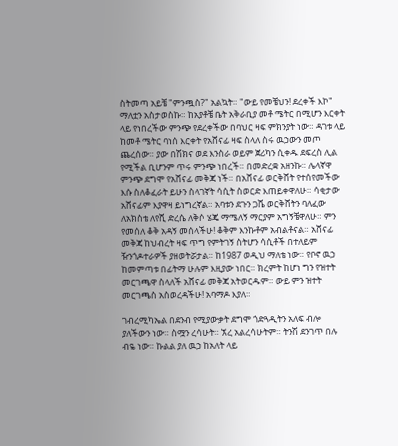ስትመጣ አይቼ "ምንጯስ?" አልኳት። "ውይ የመቼህን! ደረቀች እኮ" ማለቷን አስታወስኩ። ከአያቶቼ ቤት አቅራቢያ መቶ ሜትር በሚሆን እርቀት ላይ የነበረችው ምንጭ የደረቀችው በባህር ዛፍ ምክንያት ነው። ዳገቱ ላይ ከመቶ ሜትር ባነሰ እርቀት የአሸናፊ ዛፍ ስላለ ስሩ ዉኃውን መጦ ጨረሰው። ያው በሽክና ወደ እንስራ ወይም ጀሪካን ሲቀዱ ደፍረስ ሊል የሚችል ቢሆንም ጥሩ ምንጭ ነበረች። በመድረቋ አዘንኩ። ሌላኛዋ ምንጭ ደግሞ የአሸናፊ መቅጃ ነች። በአሸናፊ ወርቅሸት የተሰየመችው እሱ ስለቆፈራት ይሁን ስላገኛት ሳሲት ስወርድ እጠይቀዋለሁ። ሳቂታው አሸናፊም እያዋዛ ይነግረኛል። አባቱን ደጉን ጋሼ ወርቅሸትን ባለፈው ለአክስቴ ለየሺ ድረሴ ለቅሶ ሄጄ ማሜለኝ ማርያም አግኝቼዋለሁ። ምን የመሰለ ቆቅ አዳኝ መሰላችሁ! ቆቅም እንኩቶም አብልቶናል። አሸናፊ መቅጃ ከህብረት ዛፍ ጥግ የምትገኝ ስትሆን ሳሲቶች በተለይም ዥንጎዶተራዎች ያዘወትሯታል። ከ1987 ወዲህ ማለቴ ነው። የቦኖ ዉኃ ከመምጣቱ በፊትማ ሁሉም እዚያው ነበር። ክረምት ከሆነ ግን የዝተት መርገጫዋ ስላለች አሸናፊ መቅጃ አትወርዱም። ውይ ምን ዝተት መርገጫስ አስወረዳችሁ! አባማዶ እያለ።

ገብረሚካኤል በደንብ የሚያውቃት ደግሞ ጎድጓዲትን አለፍ ብሎ ያለችውን ነው። ስሟን ረሳሁት። ኧረ አልረሳሁትም። ትንሽ ደንገጥ በሉ ብዬ ነው። ኩልል ያለ ዉኃ ከአለት ላይ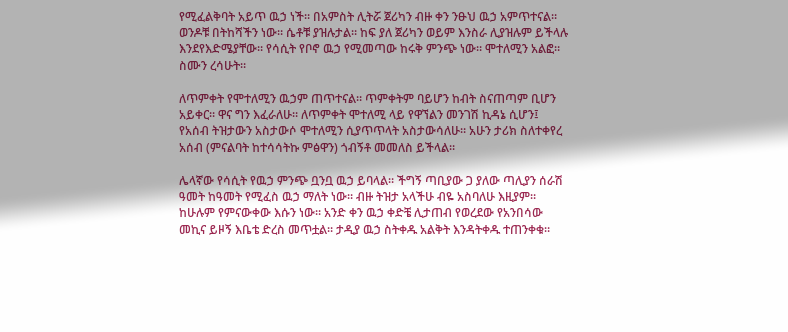የሚፈልቅባት አይጥ ዉኃ ነች። በአምስት ሊትሯ ጀሪካን ብዙ ቀን ንፁህ ዉኃ አምጥተናል። ወንዶቹ በትከሻችን ነው። ሴቶቹ ያዝሉታል። ከፍ ያለ ጀሪካን ወይም እንስራ ሊያዝሉም ይችላሉ እንደየእድሜያቸው። የሳሲት የቦኖ ዉኃ የሚመጣው ከሩቅ ምንጭ ነው። ሞተለሚን አልፎ። ስሙን ረሳሁት።

ለጥምቀት የሞተለሚን ዉኃም ጠጥተናል። ጥምቀትም ባይሆን ከብት ስናጠጣም ቢሆን አይቀር። ዋና ግን እፈራለሁ። ለጥምቀት ሞተለሚ ላይ የዋኘልን መንገሽ ኪዳኔ ሲሆን፤ የአሰብ ትዝታውን አስታውሶ ሞተለሚን ሲያጥጥላት አስታውሳለሁ። አሁን ታሪክ ስለተቀየረ አሰብ (ምናልባት ከተሳሳትኩ ምፅዋን) ጎብኝቶ መመለስ ይችላል።

ሌላኛው የሳሲት የዉኃ ምንጭ ቧንቧ ዉኃ ይባላል። ችግኝ ጣቢያው ጋ ያለው ጣሊያን ሰራሽ ዓመት ከዓመት የሚፈስ ዉኃ ማለት ነው። ብዙ ትዝታ አላችሁ ብዬ አስባለሁ እዚያም። ከሁሉም የምናውቀው እሱን ነው። አንድ ቀን ዉኃ ቀድቼ ሊታጠብ የወረደው የአንበሳው መኪና ይዞኝ እቤቴ ድረስ መጥቷል። ታዲያ ዉኃ ስትቀዱ አልቅት እንዳትቀዱ ተጠንቀቁ።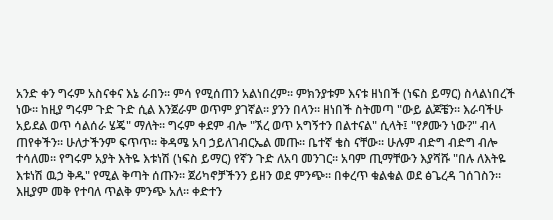አንድ ቀን ግሩም አስናቀና እኔ ራበን። ምሳ የሚሰጠን አልነበረም። ምክንያቱም እናቱ ዘነበች (ነፍስ ይማር) ስላልነበረች ነው። ከዚያ ግሩም ጉድ ጉድ ሲል እንጀራም ወጥም ያገኛል። ያንን በላን። ዘነበች ስትመጣ "ውይ ልጆቼን። እራባችሁ አይደል ወጥ ሳልሰራ ሄጄ" ማለት። ግሩም ቀደም ብሎ "ኧረ ወጥ አግኝተን በልተናል" ሲላት፤ "የፆሙን ነው?" ብላ ጠየቀችን። ሁለታችንም ፍጥጥ። ቅዳሜ አባ ኃይለገብርኤል መጡ። ቤተኛ ቄስ ናቸው። ሁሉም ብድግ ብድግ ብሎ ተሳለመ። የግሩም አያት እትዬ እቱነሽ (ነፍስ ይማር) የኛን ጉድ ለአባ መንገር። አባም ጢማቸውን እያሻሹ "በሉ ለእትዬ እቱነሽ ዉኃ ቅዱ" የሚል ቅጣት ሰጡን። ጀሪካኖቻችንን ይዘን ወደ ምንጭ። በቀረጥ ቁልቁል ወደ ፅጌረዳ ገሰገስን። እዚያም መቅ የተባለ ጥልቅ ምንጭ አለ። ቀድተን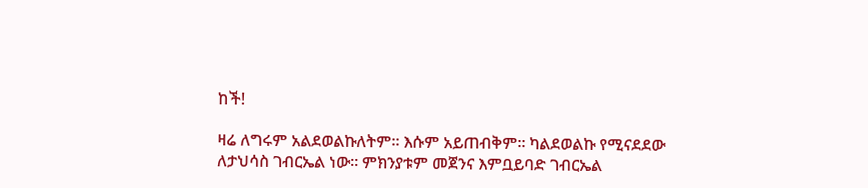ከች!

ዛሬ ለግሩም አልደወልኩለትም። እሱም አይጠብቅም። ካልደወልኩ የሚናደደው ለታህሳስ ገብርኤል ነው። ምክንያቱም መጀንና እምቧይባድ ገብርኤል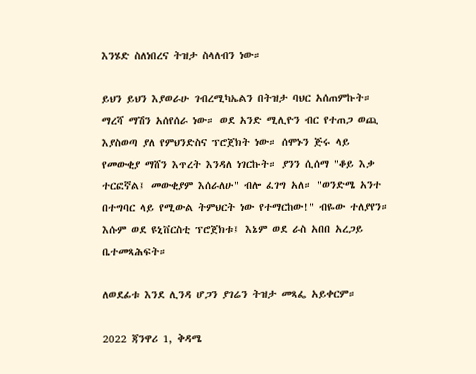እንሄድ ስለነበረና ትዝታ ስላለብን ነው።

ይህን ይህን እያወራሁ ገብረሚካኤልን በትዝታ ባህር አሰጠምኩት። ማረሻ ማሽን አሰየሰራ ነው። ወደ አንድ ሚሊዮን ብር የተጠጋ ወጪ እያስወጣ ያለ የምህንድስና ፕሮጀክት ነው። ሰሞኑን ጅሩ ላይ የመውቂያ ማሸን እጥረት እንዳለ ነገርኩት። ያንን ሲሰማ "ቆይ እቃ ተርፎኛል፤ መውቂያም እሰራለሁ" ብሎ ፈገግ አለ። "ወንድሜ አንተ በተግባር ላይ የሚውል ትምህርት ነው የተማርከው!" ብዬው ተለያየን። እሱም ወደ ዩኒቨርስቲ ፕሮጀክቱ፤ እኔም ወደ ራስ አበበ አረጋይ ቤተመጻሕፍት።

ለወደፊቱ እንደ ሊንዳ ሆጋን ያገሬን ትዝታ መጻፌ አይቀርም።

2022 ጃንዋሪ 1, ቅዳሜ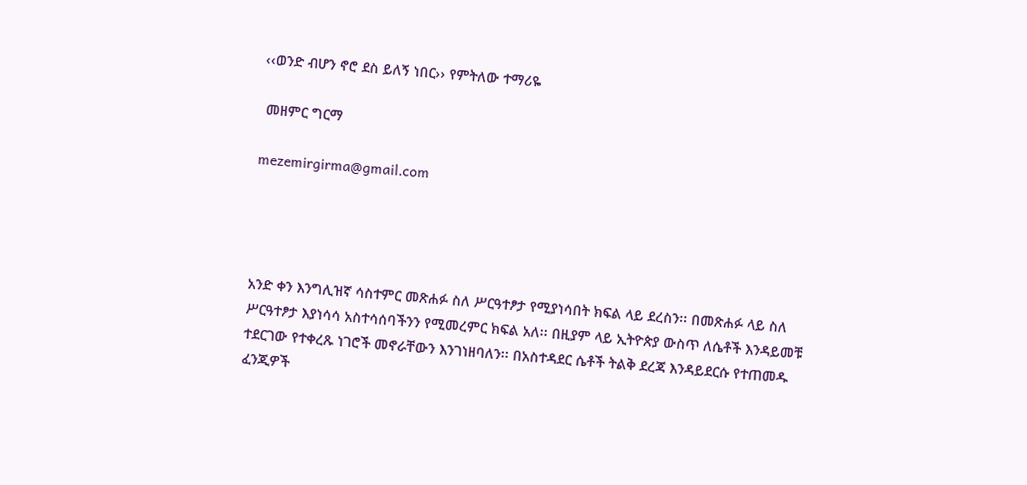‹‹ወንድ ብሆን ኖሮ ደስ ይለኝ ነበር›› የምትለው ተማሪዬ

 መዘምር ግርማ

mezemirgirma@gmail.com




አንድ ቀን እንግሊዝኛ ሳስተምር መጽሐፉ ስለ ሥርዓተፆታ የሚያነሳበት ክፍል ላይ ደረስን፡፡ በመጽሐፉ ላይ ስለ ሥርዓተፆታ እያነሳሳ አስተሳሰባችንን የሚመረምር ክፍል አለ፡፡ በዚያም ላይ ኢትዮጵያ ውስጥ ለሴቶች እንዳይመቹ ተደርገው የተቀረጹ ነገሮች መኖራቸውን እንገነዘባለን፡፡ በአስተዳደር ሴቶች ትልቅ ደረጃ እንዳይደርሱ የተጠመዱ ፈንጂዎች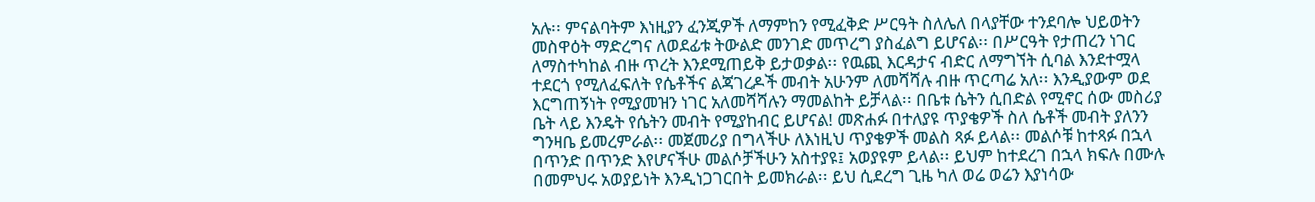አሉ፡፡ ምናልባትም እነዚያን ፈንጂዎች ለማምከን የሚፈቅድ ሥርዓት ስለሌለ በላያቸው ተንደባሎ ህይወትን መስዋዕት ማድረግና ለወደፊቱ ትውልድ መንገድ መጥረግ ያስፈልግ ይሆናል፡፡ በሥርዓት የታጠረን ነገር ለማስተካከል ብዙ ጥረት እንደሚጠይቅ ይታወቃል፡፡ የዉጪ እርዳታና ብድር ለማግኘት ሲባል እንደተሟላ ተደርጎ የሚለፈፍለት የሴቶችና ልጃገረዶች መብት አሁንም ለመሻሻሉ ብዙ ጥርጣሬ አለ፡፡ እንዲያውም ወደ እርግጠኝነት የሚያመዝን ነገር አለመሻሻሉን ማመልከት ይቻላል፡፡ በቤቱ ሴትን ሲበድል የሚኖር ሰው መስሪያ ቤት ላይ እንዴት የሴትን መብት የሚያከብር ይሆናል! መጽሐፉ በተለያዩ ጥያቄዎች ስለ ሴቶች መብት ያለንን ግንዛቤ ይመረምራል፡፡ መጀመሪያ በግላችሁ ለእነዚህ ጥያቄዎች መልስ ጻፉ ይላል፡፡ መልሶቹ ከተጻፉ በኋላ በጥንድ በጥንድ እየሆናችሁ መልሶቻችሁን አስተያዩ፤ አወያዩም ይላል፡፡ ይህም ከተደረገ በኋላ ክፍሉ በሙሉ በመምህሩ አወያይነት እንዲነጋገርበት ይመክራል፡፡ ይህ ሲደረግ ጊዜ ካለ ወሬ ወሬን እያነሳው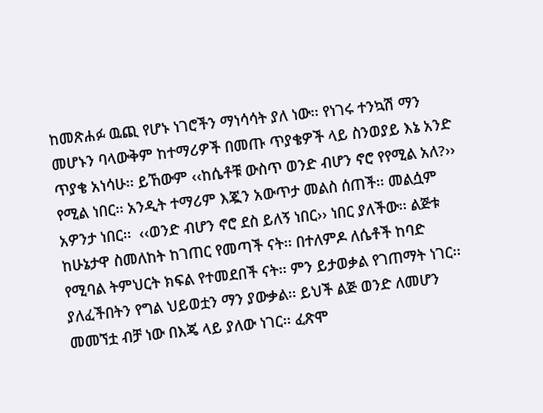ከመጽሐፉ ዉጪ የሆኑ ነገሮችን ማነሳሳት ያለ ነው፡፡ የነገሩ ተንኳሽ ማን መሆኑን ባላውቅም ከተማሪዎች በመጡ ጥያቄዎች ላይ ስንወያይ እኔ አንድ ጥያቄ አነሳሁ፡፡ ይኸውም ‹‹ከሴቶቹ ውስጥ ወንድ ብሆን ኖሮ የየሚል አለ?›› የሚል ነበር፡፡ አንዲት ተማሪም እጇን አውጥታ መልስ ሰጠች፡፡ መልሷም አዎንታ ነበር፡፡  ‹‹ወንድ ብሆን ኖሮ ደስ ይለኝ ነበር›› ነበር ያለችው፡፡ ልጅቱ ከሁኔታዋ ስመለከት ከገጠር የመጣች ናት፡፡ በተለምዶ ለሴቶች ከባድ የሚባል ትምህርት ክፍል የተመደበች ናት፡፡ ምን ይታወቃል የገጠማት ነገር፡፡ ያለፈችበትን የግል ህይወቷን ማን ያውቃል፡፡ ይህች ልጅ ወንድ ለመሆን መመኘቷ ብቻ ነው በእጄ ላይ ያለው ነገር፡፡ ፈጽሞ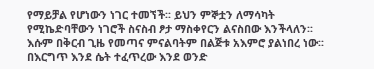የማይቻል የሆነውን ነገር ተመኘች፡፡ ይህን ምኞቷን ለማሳካት የሚኬድባቸውን ነገሮች ስናስብ ፆታ ማስቀየርን ልናስበው እንችላለን፡፡ እሱም በቅርብ ጊዜ የመጣና ምናልባትም በልጅቱ አእምሮ ያልነበረ ነው፡፡ በእርግጥ እንደ ሴት ተፈጥረው እንደ ወንድ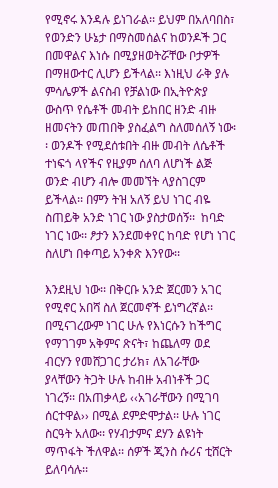የሚኖሩ እንዳሉ ይነገራል፡፡ ይህም በአለባበስ፣ የወንድን ሁኔታ በማስመሰልና ከወንዶች ጋር በመዋልና እነሱ በሚያዘወትሯቸው ቦታዎች በማዘውተር ሊሆን ይችላል፡፡ እነዚህ ራቅ ያሉ ምሳሌዎች ልናስብ የቻልነው በኢትዮጵያ ውስጥ የሴቶች መብት ይከበር ዘንድ ብዙ ዘመናትን መጠበቅ ያስፈልግ ስለመሰለኝ ነው፡፡ ወንዶች የሚደሰቱበት ብዙ መብት ለሴቶች ተነፍጎ ላየችና የዚያም ሰለባ ለሆነች ልጅ ወንድ ብሆን ብሎ መመኘት ላያስገርም ይችላል፡፡ በምን ትዝ አለኝ ይህ ነገር ብዬ ስጠይቅ አንድ ነገር ነው ያስታወሰኝ፡፡  ከባድ ነገር ነው፡፡ ፆታን እንደመቀየር ከባድ የሆነ ነገር ስለሆነ በቀጣይ አንቀጽ እንየው፡፡

እንደዚህ ነው፡፡ በቅርቡ አንድ ጀርመን አገር የሚኖር አበሻ ስለ ጀርመኖች ይነግረኛል፡፡ በሚናገረውም ነገር ሁሉ የእነርሱን ከችግር የማገገም አቅምና ጽናት፣ ከጨለማ ወደ ብርሃን የመሸጋገር ታሪክ፣ ለአገራቸው ያላቸውን ትጋት ሁሉ ከብዙ አብነቶች ጋር ነገረኝ፡፡ በአጠቃላይ ‹‹አገራቸውን በሚገባ ሰርተዋል›› በሚል ደምድሞታል፡፡ ሁሉ ነገር ስርዓት አለው፡፡ የሃብታምና ደሃን ልዩነት ማጥፋት ችለዋል፡፡ ሰዎች ጂንስ ሱሪና ቲሸርት ይለባሳሉ፡፡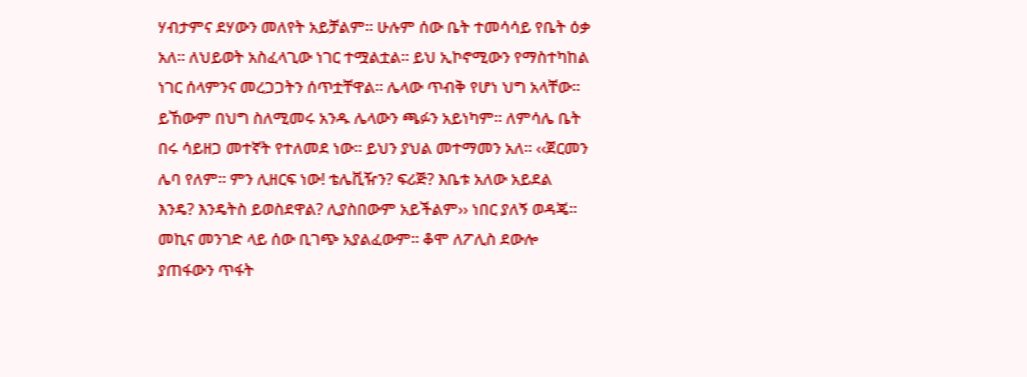ሃብታምና ደሃውን መለየት አይቻልም፡፡ ሁሉም ሰው ቤት ተመሳሳይ የቤት ዕቃ አለ፡፡ ለህይወት አስፈላጊው ነገር ተሟልቷል፡፡ ይህ ኢኮኖሚውን የማስተካከል ነገር ሰላምንና መረጋጋትን ሰጥቷቸዋል፡፡ ሌላው ጥብቅ የሆነ ህግ አላቸው፡፡ ይኸውም በህግ ስለሚመሩ አንዱ ሌላውን ጫፉን አይነካም፡፡ ለምሳሌ ቤት በሩ ሳይዘጋ መተኛት የተለመደ ነው፡፡ ይህን ያህል መተማመን አለ፡፡ ‹‹ጀርመን ሌባ የለም፡፡ ምን ሊዘርፍ ነው! ቴሌቪዥን? ፍሪጅ? እቤቱ አለው አይደል እንዴ? እንዴትስ ይወስደዋል? ሊያስበውም አይችልም›› ነበር ያለኝ ወዳጄ፡፡ መኪና መንገድ ላይ ሰው ቢገጭ አያልፈውም፡፡ ቆሞ ለፖሊስ ደውሎ ያጠፋውን ጥፋት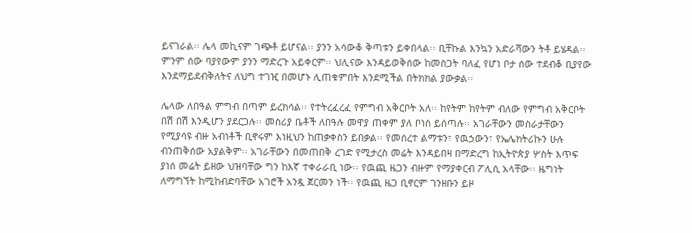ይናገራል፡፡ ሌላ መኪናም ገጭቶ ይሆናል፡፡ ያንን አሳውቆ ቅጣቱን ይቀበላል፡፡ ቢቸኩል እንኳን አድራሻውን ትቶ ይሄዳል፡፡ ምንም ሰው ባያየውም ያንን ማድረጉ አይቀርም፡፡ ህሊናው እንዳይወቅሰው ከመስጋት ባለፈ የሆነ ቦታ ሰው ተደብቆ ቢያየው እንደማይደብቅለትና ለህግ ተገዢ በመሆኑ ሊጠቁምበት እንደሚችል በትክክል ያውቃል፡፡

ሌላው ለበዓል ምግብ በጣም ይረክሳል፡፡ የተትረፈረፈ የምግብ አቅርቦት አለ፡፡ ከየትም ከየትም ብለው የምግብ አቅርቦት በሽ በሽ እንዲሆን ያደርጋሉ፡፡ መስሪያ ቤቶች ለበዓሉ መዋያ ጠቀም ያለ ቦነስ ይሰጣሉ፡፡ አገራቸውን መስራታቸውን የሚያሳዩ ብዙ አብነቶች ቢኖሩም እነዚህን ከጠቃቀስን ይበቃል፡፡ የመሰረተ ልማቱን፣ የዉኃውን፣ የኤሌክትሪኩን ሁሉ ብንጠቅሰው አያልቅም፡፡ አገራቸውን በመጠበቅ ረገድ የሚታረስ መሬት እንዳይበዛ በማድረግ ከኢትዮጵያ ሦስት እጥፍ ያነሰ መሬት ይዘው ህዝባቸው ግን ከእኛ ተቀራራቢ ነው፡፡ የዉጪ ዜጋን ብዙም የማያቀርብ ፖሊሲ አላቸው፡፡ ዜግነት ለማግኘት ከሚከብድባቸው አገሮች አንዷ ጀርመን ነች፡፡ የዉጪ ዜጋ ቢኖርም ገንዘቡን ይዞ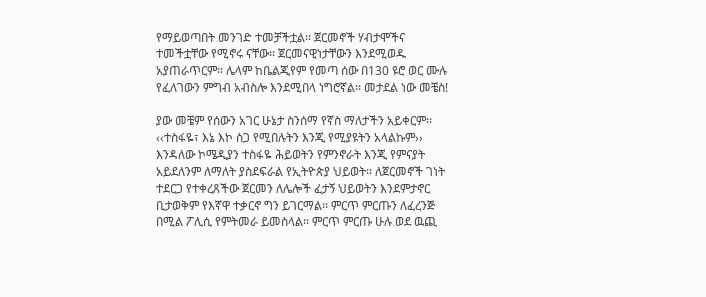የማይወጣበት መንገድ ተመቻችቷል፡፡ ጀርመኖች ሃብታሞችና ተመችቷቸው የሚኖሩ ናቸው፡፡ ጀርመናዊነታቸውን እንደሚወዱ አያጠራጥርም፡፡ ሌላም ከቤልጂየም የመጣ ሰው በ130 ዩሮ ወር ሙሉ የፈለገውን ምግብ አብስሎ እንደሚበላ ነግሮኛል፡፡ መታደል ነው መቼስ!

ያው መቼም የሰውን አገር ሁኔታ ስንሰማ የኛስ ማለታችን አይቀርም፡፡ ‹‹ተስፋዬ፣ እኔ እኮ ስጋ የሚበሉትን እንጂ የሚያዩትን አላልኩም›› እንዳለው ኮሜዲያን ተስፋዬ ሕይወትን የምንኖራት እንጂ የምናያት አይደለንም ለማለት ያስደፍራል የኢትዮጵያ ህይወት፡፡ ለጀርመኖች ገነት ተደርጋ የተቀረጸችው ጀርመን ለሌሎች ፈታኝ ህይወትን እንደምታኖር ቢታወቅም የእኛዋ ተቃርኖ ግን ይገርማል፡፡ ምርጥ ምርጡን ለፈረንጅ በሚል ፖሊሲ የምትመራ ይመስላል፡፡ ምርጥ ምርጡ ሁሉ ወደ ዉጪ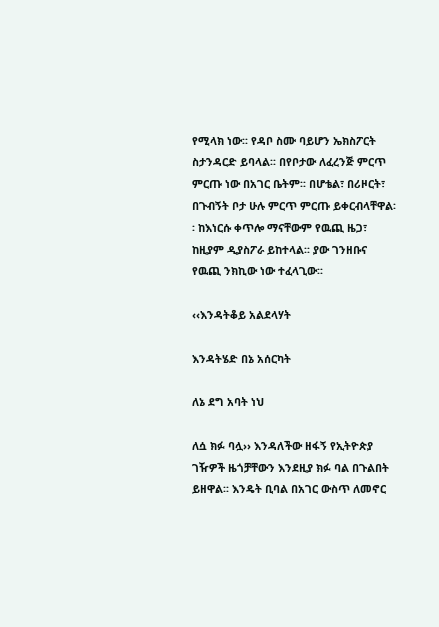የሚላክ ነው፡፡ የዳቦ ስሙ ባይሆን ኤክስፖርት ስታንዳርድ ይባላል፡፡ በየቦታው ለፈረንጅ ምርጥ ምርጡ ነው በአገር ቤትም፡፡ በሆቴል፣ በሪዞርት፣ በጉብኝት ቦታ ሁሉ ምርጥ ምርጡ ይቀርብላቸዋል፡፡ ከእነርሱ ቀጥሎ ማናቸውም የዉጪ ዜጋ፣ ከዚያም ዲያስፖራ ይከተላል፡፡ ያው ገንዘቡና የዉጪ ንክኪው ነው ተፈላጊው፡፡

‹‹እንዳትቆይ አልደላሃት

እንዳትሄድ በኔ አሰርካት

ለኔ ደግ አባት ነህ

ለሷ ክፉ ባሏ›› እንዳለችው ዘፋኝ የኢትዮጵያ ገዥዎች ዜጎቻቸውን እንደዚያ ክፉ ባል በጉልበት ይዘዋል፡፡ እንዴት ቢባል በአገር ውስጥ ለመኖር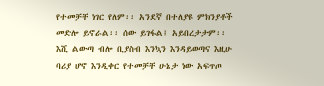የተመቻቸ ነገር የለም፡፡ አንደኛ በተለያዩ ምክንያቶች መድሎ ይኖራል፡፡ ሰው ይገፋል፤ አይበረታታም፡፡ እሺ ልውጣ ብሎ ቢያስብ እንኳን እንዳይወጣና እዚሁ ባሪያ ሆኖ እንዲቀር የተመቻቸ ሁኔታ ነው አፍጥጦ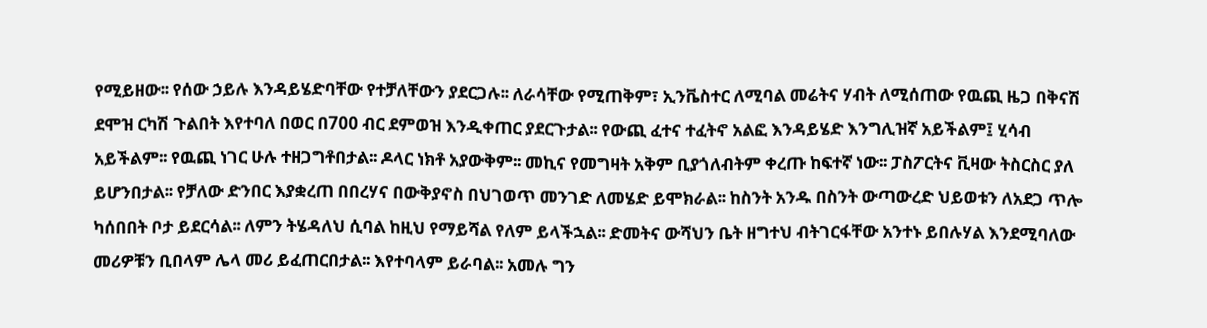የሚይዘው፡፡ የሰው ኃይሉ እንዳይሄድባቸው የተቻለቸውን ያደርጋሉ፡፡ ለራሳቸው የሚጠቅም፣ ኢንቬስተር ለሚባል መሬትና ሃብት ለሚሰጠው የዉጪ ዜጋ በቅናሽ ደሞዝ ርካሽ ጉልበት እየተባለ በወር በ700 ብር ደምወዝ እንዲቀጠር ያደርጉታል፡፡ የውጪ ፈተና ተፈትኖ አልፎ እንዳይሄድ እንግሊዝኛ አይችልም፤ ሂሳብ አይችልም፡፡ የዉጪ ነገር ሁሉ ተዘጋግቶበታል፡፡ ዶላር ነክቶ አያውቅም፡፡ መኪና የመግዛት አቅም ቢያጎለብትም ቀረጡ ከፍተኛ ነው፡፡ ፓስፖርትና ቪዛው ትስርስር ያለ ይሆንበታል፡፡ የቻለው ድንበር እያቋረጠ በበረሃና በውቅያኖስ በህገወጥ መንገድ ለመሄድ ይሞክራል፡፡ ከስንት አንዱ በስንት ውጣውረድ ህይወቱን ለአደጋ ጥሎ ካሰበበት ቦታ ይደርሳል፡፡ ለምን ትሄዳለህ ሲባል ከዚህ የማይሻል የለም ይላችኋል፡፡ ድመትና ውሻህን ቤት ዘግተህ ብትገርፋቸው አንተኑ ይበሉሃል እንደሚባለው መሪዎቹን ቢበላም ሌላ መሪ ይፈጠርበታል፡፡ እየተባላም ይራባል፡፡ አመሉ ግን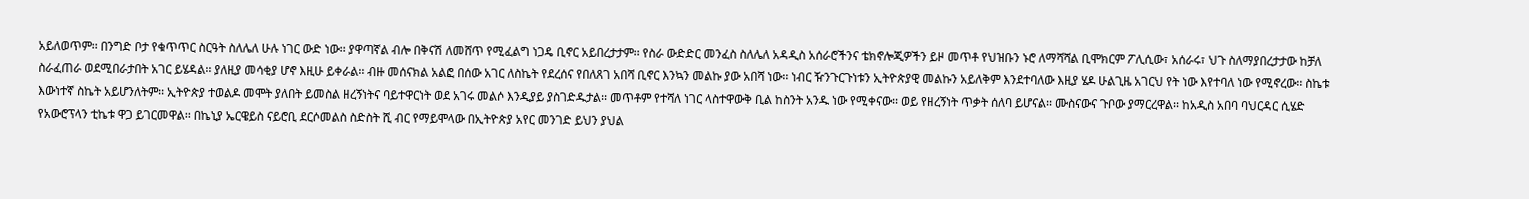አይለወጥም፡፡ በንግድ ቦታ የቁጥጥር ስርዓት ስለሌለ ሁሉ ነገር ውድ ነው፡፡ ያዋጣኛል ብሎ በቅናሽ ለመሸጥ የሚፈልግ ነጋዴ ቢኖር አይበረታታም፡፡ የስራ ውድድር መንፈስ ስለሌለ አዳዲስ አሰራሮችንና ቴክኖሎጂዎችን ይዞ መጥቶ የህዝቡን ኑሮ ለማሻሻል ቢሞክርም ፖሊሲው፣ አሰራሩ፣ ህጉ ስለማያበረታታው ከቻለ ስራፈጠራ ወደሚበራታበት አገር ይሄዳል፡፡ ያለዚያ መሳቂያ ሆኖ እዚሁ ይቀራል፡፡ ብዙ መሰናክል አልፎ በሰው አገር ለስኬት የደረሰና የበለጸገ አበሻ ቢኖር እንኳን መልኩ ያው አበሻ ነው፡፡ ነብር ዥንጉርጉነቱን ኢትዮጵያዊ መልኩን አይለቅም እንደተባለው እዚያ ሄዶ ሁልጊዜ አገርህ የት ነው እየተባለ ነው የሚኖረው፡፡ ስኬቱ እውነተኛ ስኬት አይሆንለትም፡፡ ኢትዮጵያ ተወልዶ መሞት ያለበት ይመስል ዘረኝነትና ባይተዋርነት ወደ አገሩ መልሶ እንዲያይ ያስገድዱታል፡፡ መጥቶም የተሻለ ነገር ላስተዋውቅ ቢል ከስንት አንዱ ነው የሚቀናው፡፡ ወይ የዘረኝነት ጥቃት ሰለባ ይሆናል፡፡ ሙስናውና ጉቦው ያማርረዋል፡፡ ከአዲስ አበባ ባህርዳር ሲሄድ የአውሮፕላን ቲኬቱ ዋጋ ይገርመዋል፡፡ በኬኒያ ኤርዌይስ ናይሮቢ ደርሶመልስ ስድስት ሺ ብር የማይሞላው በኢትዮጵያ አየር መንገድ ይህን ያህል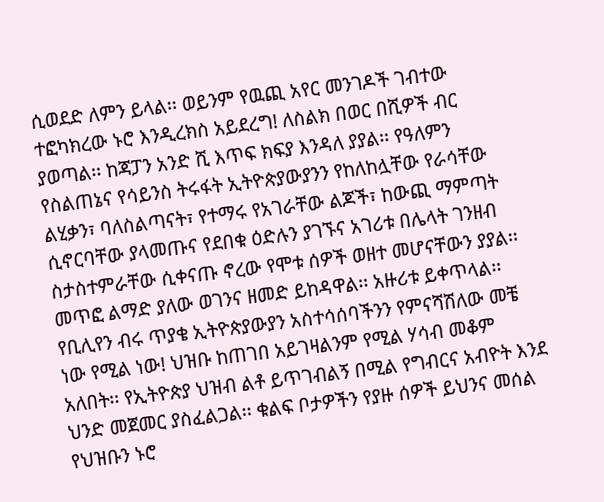ሲወደድ ለምን ይላል፡፡ ወይንም የዉጪ አየር መንገዶች ገብተው ተፎካክረው ኑሮ እንዲረክስ አይደረግ! ለስልክ በወር በሺዎች ብር ያወጣል፡፡ ከጃፓን አንድ ሺ እጥፍ ክፍያ እንዳለ ያያል፡፡ የዓለምን የስልጠኔና የሳይንስ ትሩፋት ኢትዮጵያውያንን የከለከሏቸው የራሳቸው ልሂቃን፣ ባለስልጣናት፣ የተማሩ የአገራቸው ልጆች፣ ከውጪ ማምጣት ሲኖርባቸው ያላመጡና የደበቁ ዕድሉን ያገኙና አገሪቱ በሌላት ገንዘብ ስታስተምራቸው ሲቀናጡ ኖረው የሞቱ ሰዎች ወዘተ መሆናቸውን ያያል፡፡ መጥፎ ልማድ ያለው ወገንና ዘመድ ይከዳዋል፡፡ አዙሪቱ ይቀጥላል፡፡ የቢሊየን ብሩ ጥያቄ ኢትዮጵያውያን አስተሳሰባችንን የምናሻሽለው መቼ ነው የሚል ነው! ህዝቡ ከጠገበ አይገዛልንም የሚል ሃሳብ መቆም አለበት፡፡ የኢትዮጵያ ህዝብ ልቶ ይጥገብልኝ በሚል የግብርና አብዮት እንደ ህንድ መጀመር ያስፈልጋል፡፡ ቁልፍ ቦታዎችን የያዙ ሰዎች ይህንና መሰል የህዝቡን ኑሮ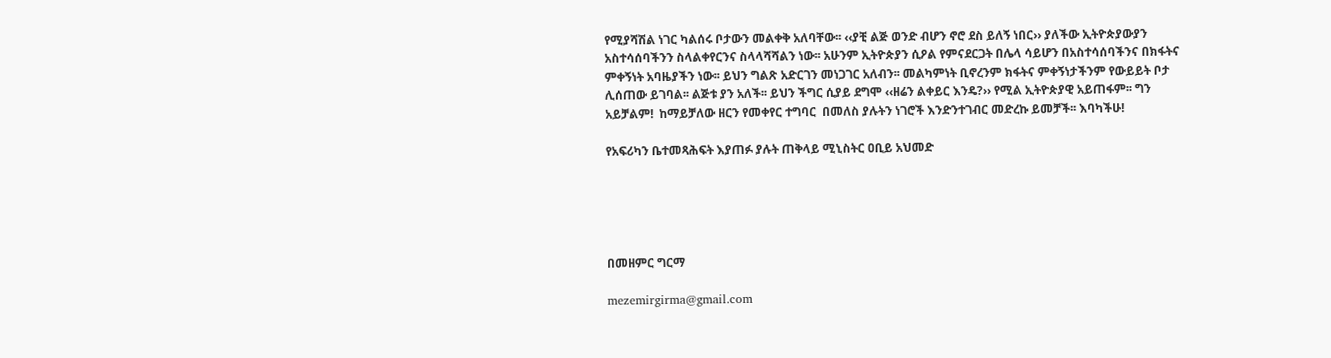የሚያሻሽል ነገር ካልሰሩ ቦታውን መልቀቅ አለባቸው፡፡ ‹‹ያቺ ልጅ ወንድ ብሆን ኖሮ ደስ ይለኝ ነበር›› ያለችው ኢትዮጵያውያን አስተሳሰባችንን ስላልቀየርንና ስላላሻሻልን ነው፡፡ አሁንም ኢትዮጵያን ሲዖል የምናደርጋት በሌላ ሳይሆን በአስተሳሰባችንና በክፋትና ምቀኝነት አባዜያችን ነው፡፡ ይህን ግልጽ አድርገን መነጋገር አለብን፡፡ መልካምነት ቢኖረንም ክፋትና ምቀኝነታችንም የውይይት ቦታ ሊሰጠው ይገባል፡፡ ልጅቱ ያን አለች፡፡ ይህን ችግር ሲያይ ደግሞ ‹‹ዘሬን ልቀይር እንዴ?›› የሚል ኢትዮጵያዊ አይጠፋም፡፡ ግን አይቻልም!  ከማይቻለው ዘርን የመቀየር ተግባር  በመለስ ያሉትን ነገሮች እንድንተገብር መድረኩ ይመቻች፡፡ እባካችሁ!

የአፍሪካን ቤተመጻሕፍት እያጠፉ ያሉት ጠቅላይ ሚኒስትር ዐቢይ አህመድ





በመዘምር ግርማ

mezemirgirma@gmail.com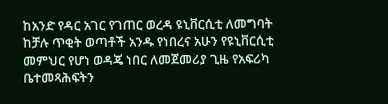ከአንድ የዳር አገር የገጠር ወረዳ ዩኒቨርሲቲ ለመግባት ከቻሉ ጥቂት ወጣቶች አንዱ የነበረና አሁን የዩኒቨርሲቲ መምህር የሆነ ወዳጄ ነበር ለመጀመሪያ ጊዜ የአፍሪካ ቤተመጻሕፍትን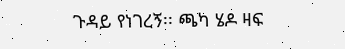ጉዳይ የነገረኝ፡፡ ጫካ ሄዶ ዛፍ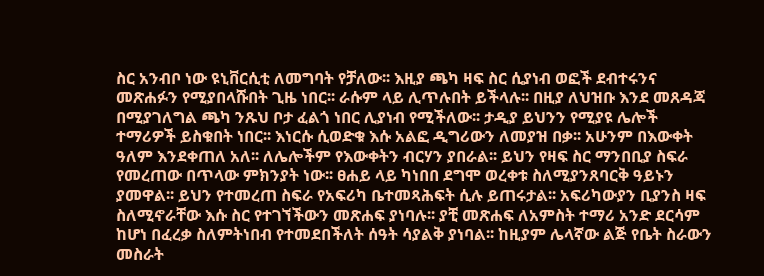ስር አንብቦ ነው ዩኒቨርሲቲ ለመግባት የቻለው፡፡ እዚያ ጫካ ዛፍ ስር ሲያነብ ወፎች ደብተሩንና መጽሐፉን የሚያበላሹበት ጊዜ ነበር፡፡ ራሱም ላይ ሊጥሉበት ይችላሉ፡፡ በዚያ ለህዝቡ እንደ መጸዳጃ በሚያገለግል ጫካ ንጹህ ቦታ ፈልጎ ነበር ሊያነብ የሚችለው፡፡ ታዲያ ይህንን የሚያዩ ሌሎች ተማሪዎች ይስቁበት ነበር፡፡ እነርሱ ሲወድቁ እሱ አልፎ ዲግሪውን ለመያዝ በቃ፡፡ አሁንም በእውቀት ዓለም እንደቀጠለ አለ፡፡ ለሌሎችም የእውቀትን ብርሃን ያበራል፡፡ ይህን የዛፍ ስር ማንበቢያ ስፍራ የመረጠው በጥላው ምክንያት ነው፡፡ ፀሐይ ላይ ካነበበ ደግሞ ወረቀቱ ስለሚያንጸባርቅ ዓይኑን ያመዋል፡፡ ይህን የተመረጠ ስፍራ የአፍሪካ ቤተመጻሕፍት ሲሉ ይጠሩታል፡፡ አፍሪካውያን ቢያንስ ዛፍ ስለሚኖራቸው እሱ ስር የተገኘችውን መጽሐፍ ያነባሉ፡፡ ያቺ መጽሐፍ ለአምስት ተማሪ አንድ ደርሳም ከሆነ በፈረቃ ስለምትነበብ የተመደበችለት ሰዓት ሳያልቅ ያነባል፡፡ ከዚያም ሌላኛው ልጅ የቤት ስራውን መስራት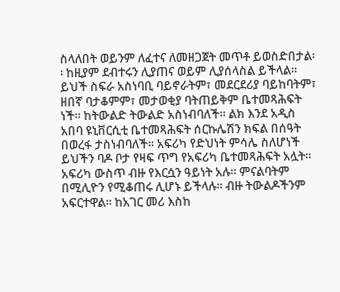ስላለበት ወይንም ለፈተና ለመዘጋጀት መጥቶ ይወስድበታል፡፡ ከዚያም ደብተሩን ሊያጠና ወይም ሊያሰላስል ይችላል፡፡ ይህች ስፍራ አስነባቢ ባይኖራትም፣ መደርደሪያ ባይከባትም፣ ዘበኛ ባታቆምም፣ መታወቂያ ባትጠይቅም ቤተመጻሕፍት ነች፡፡ ከትውልድ ትውልድ አስነብባለች፡፡ ልክ እንደ አዲስ አበባ ዩኒቨርሲቲ ቤተመጻሕፍት ሰርኩሌሽን ክፍል በሰዓት በወረፋ ታስነብባለች፡፡ አፍሪካ የድህነት ምሳሌ ስለሆነች ይህችን ባዶ ቦታ የዛፍ ጥግ የአፍሪካ ቤተመጻሕፍት አሏት፡፡ አፍሪካ ውስጥ ብዙ የእርሷን ዓይነት አሉ፡፡ ምናልባትም በሚሊዮን የሚቆጠሩ ሊሆኑ ይችላሉ፡፡ ብዙ ትውልዶችንም አፍርተዋል፡፡ ከአገር መሪ እስከ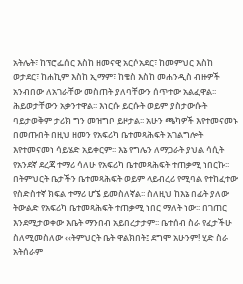አትሌት፣ ከፕሮፌሰር እስከ ዘመናዊ አርሶአደር፣ ከመምህር እስከ ወታደር፣ ከሐኪም እስከ ኢማም፣ ከቄስ እስከ መሐንዲስ ብዙዎች አንብበው ለአገራቸው መስጠት ያለባቸውን ሰጥተው አልፈዋል፡፡ ሕይወታቸውን አቃንተዋል፡፡ እነርሱ ይርሱት ወይም ያስታውሱት ባይታወቅም ታሪክ ግን መዝግቦ ይዞታል፡፡ አሁን ጫካዎች እየተመናመኑ በመጡበት በዚህ ዘመን የአፍሪካ ቤተመጻሕፍት አገልግሎት እየተመናመነ ሳይሄድ አይቀርም፡፡ እኔ የግሌን ለማጋራት ያህል ሳሲት የአንደኛ ደረጃ ተማሪ ሳለሁ የአፍሪካ ቤተመጻሕፍት ተጠቃሚ ነበርኩ፡፡ በትምህርት ቤታችን ቤተመጻሕፍት ወይም ላይብረሪ የሚባል የተከፈተው የስድስተኛ ክፍል ተማሪ ሆኜ ይመስለኛል፡፡ ስለዚህ ከእኔ በፊት ያለው ትውልድ የአፍሪካ ቤተመጻሕፍት ተጠቃሚ ነበር ማለት ነው፡፡ በገጠር እንደሚታወቀው እቤት ማንበብ አይበረታታም፡፡ ቤተሰብ ስራ የፈታችሁ ስለሚመስለው ‹‹ትምህርት ቤት ዋልክበት፤ ደግሞ አሁንም! ሂድ ስራ አትሰራም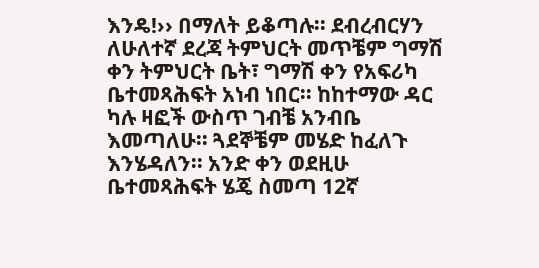እንዴ!›› በማለት ይቆጣሉ፡፡ ደብረብርሃን ለሁለተኛ ደረጃ ትምህርት መጥቼም ግማሽ ቀን ትምህርት ቤት፣ ግማሽ ቀን የአፍሪካ ቤተመጻሕፍት አነብ ነበር፡፡ ከከተማው ዳር ካሉ ዛፎች ውስጥ ገብቼ አንብቤ እመጣለሁ፡፡ ጓደኞቼም መሄድ ከፈለጉ እንሄዳለን፡፡ አንድ ቀን ወደዚሁ ቤተመጻሕፍት ሄጄ ስመጣ 12ኛ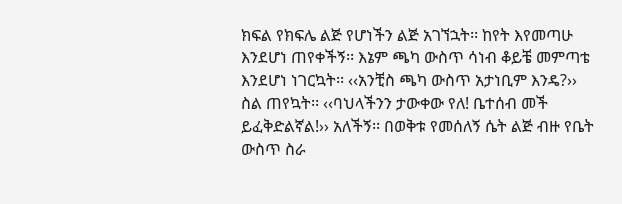ክፍል የክፍሌ ልጅ የሆነችን ልጅ አገኘኋት፡፡ ከየት እየመጣሁ እንደሆነ ጠየቀችኝ፡፡ እኔም ጫካ ውስጥ ሳነብ ቆይቼ መምጣቴ እንደሆነ ነገርኳት፡፡ ‹‹አንቺስ ጫካ ውስጥ አታነቢም እንዴ?›› ስል ጠየኳት፡፡ ‹‹ባህላችንን ታውቀው የለ! ቤተሰብ መች ይፈቅድልኛል!›› አለችኝ፡፡ በወቅቱ የመሰለኝ ሴት ልጅ ብዙ የቤት ውስጥ ስራ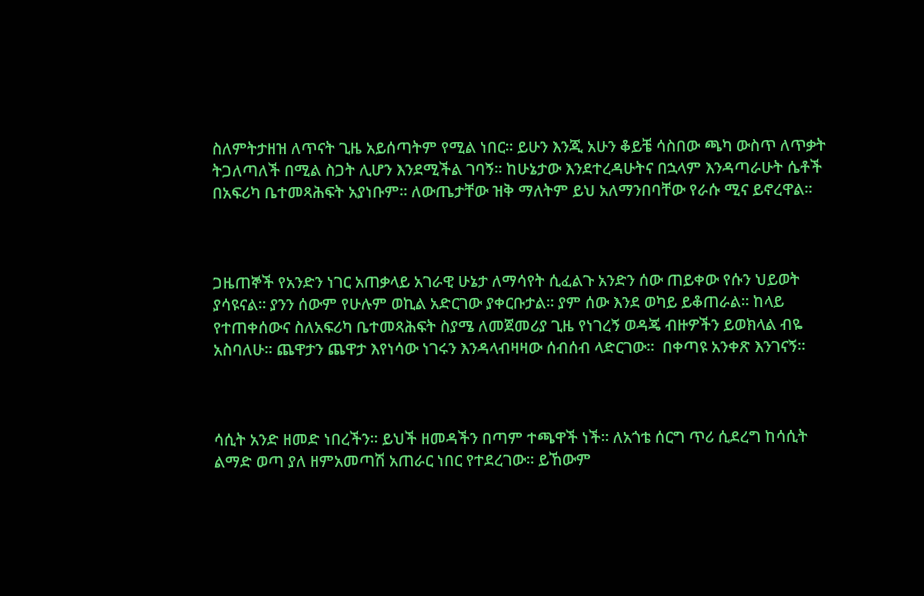ስለምትታዘዝ ለጥናት ጊዜ አይሰጣትም የሚል ነበር፡፡ ይሁን እንጂ አሁን ቆይቼ ሳስበው ጫካ ውስጥ ለጥቃት ትጋለጣለች በሚል ስጋት ሊሆን እንደሚችል ገባኝ፡፡ ከሁኔታው እንደተረዳሁትና በኋላም እንዳጣራሁት ሴቶች በአፍሪካ ቤተመጻሕፍት አያነቡም፡፡ ለውጤታቸው ዝቅ ማለትም ይህ አለማንበባቸው የራሱ ሚና ይኖረዋል፡፡



ጋዜጠኞች የአንድን ነገር አጠቃላይ አገራዊ ሁኔታ ለማሳየት ሲፈልጉ አንድን ሰው ጠይቀው የሱን ህይወት ያሳዩናል፡፡ ያንን ሰውም የሁሉም ወኪል አድርገው ያቀርቡታል፡፡ ያም ሰው እንደ ወካይ ይቆጠራል፡፡ ከላይ የተጠቀሰውና ስለአፍሪካ ቤተመጻሕፍት ስያሜ ለመጀመሪያ ጊዜ የነገረኝ ወዳጄ ብዙዎችን ይወክላል ብዬ አስባለሁ፡፡ ጨዋታን ጨዋታ እየነሳው ነገሩን እንዳላብዛዛው ሰብሰብ ላድርገው፡፡  በቀጣዩ አንቀጽ እንገናኝ፡፡



ሳሲት አንድ ዘመድ ነበረችን፡፡ ይህች ዘመዳችን በጣም ተጫዋች ነች፡፡ ለአጎቴ ሰርግ ጥሪ ሲደረግ ከሳሲት ልማድ ወጣ ያለ ዘምአመጣሽ አጠራር ነበር የተደረገው፡፡ ይኸውም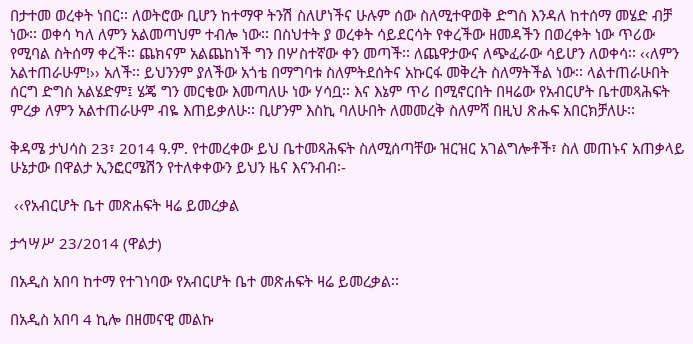በታተመ ወረቀት ነበር፡፡ ለወትሮው ቢሆን ከተማዋ ትንሽ ስለሆነችና ሁሉም ሰው ስለሚተዋወቅ ድግስ እንዳለ ከተሰማ መሄድ ብቻ ነው፡፡ ወቀሳ ካለ ለምን አልመጣህም ተብሎ ነው፡፡ በስህተት ያ ወረቀት ሳይደርሳት የቀረችው ዘመዳችን በወረቀት ነው ጥሪው የሚባል ስትሰማ ቀረች፡፡ ጨክናም አልጨከነች ግን በሦስተኛው ቀን መጣች፡፡ ለጨዋታውና ለጭፈራው ሳይሆን ለወቀሳ፡፡ ‹‹ለምን አልተጠራሁም!›› አለች፡፡ ይህንንም ያለችው አጎቴ በማግባቱ ስለምትደሰትና አኩርፋ መቅረት ስለማትችል ነው፡፡ ላልተጠራሁበት ሰርግ ድግስ አልሄድም፤ ሄጄ ግን መርቄው እመጣለሁ ነው ሃሳቧ፡፡ እና እኔም ጥሪ በሚኖርበት በዛሬው የአብርሆት ቤተመጻሕፍት ምረቃ ለምን አልተጠራሁም ብዬ እጠይቃለሁ፡፡ ቢሆንም እስኪ ባለሁበት ለመመረቅ ስለምሻ በዚህ ጽሑፍ አበርክቻለሁ፡፡

ቅዳሜ ታህሳስ 23፣ 2014 ዓ.ም. የተመረቀው ይህ ቤተመጻሕፍት ስለሚሰጣቸው ዝርዝር አገልግሎቶች፣ ስለ መጠኑና አጠቃላይ ሁኔታው በዋልታ ኢንፎርሜሽን የተለቀቀውን ይህን ዜና እናንብብ፡-

 ‹‹የአብርሆት ቤተ መጽሐፍት ዛሬ ይመረቃል

ታኅሣሥ 23/2014 (ዋልታ)

በአዲስ አበባ ከተማ የተገነባው የአብርሆት ቤተ መጽሐፍት ዛሬ ይመረቃል፡፡

በአዲስ አበባ 4 ኪሎ በዘመናዊ መልኩ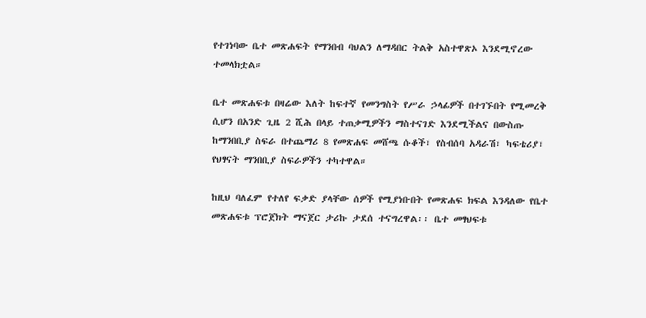የተገነባው ቤተ መጽሐፍት የማንበብ ባህልን ለማዳበር ትልቅ አስተዋጽኦ እንደሚኖረው ተመላክቷል።

ቤተ መጽሐፍቱ በዛሬው እለት ከፍተኛ የመንግስት የሥራ ኃላፊዎች በተገኙበት የሚመረቅ ሲሆን በአንድ ጊዜ 2 ሺሕ በላይ ተጠቃሚዎችን ማስተናገድ እንደሚችልና በውስጡ ከማንበቢያ ስፍራ በተጨማሪ 8 የመጽሐፍ መሸጫ ሱቆች፣ የስብሰባ አዳራሽ፣ ካፍቴሪያ፣ የህፃናት ማንበቢያ ስፍራዎችን ተካተዋል።

ከዚህ ባለፈም የተለየ ፍቃድ ያላቸው ሰዎች የሚያነቡበት የመጽሐፍ ክፍል እንዳለው የቤተ መጽሐፍቱ ፕሮጀክት ማናጀር ታሪኩ ታደሰ ተናግረዋል፡፡ ቤተ መፃህፍቱ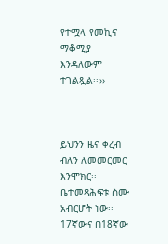የተሟላ የመኪና ማቆሚያ እንዳለውም ተገልጿል፡፡››



ይህንን ዜና ቀረብ ብለን ለመመርመር እንሞክር፡፡ ቤተመጻሕፍቱ ስሙ አብርሆት ነው፡፡ 17ኛውና በ18ኛው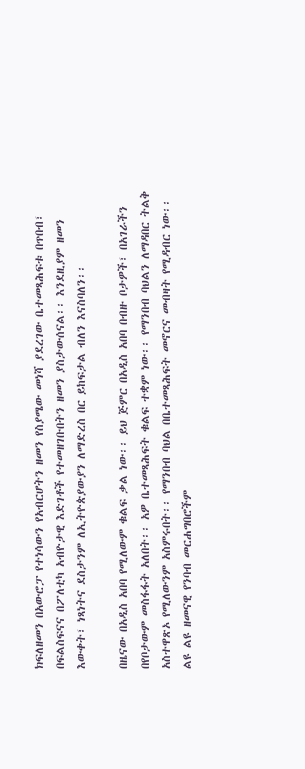ክፍለዘመን በአውሮፓ የተነሳውን የአብርሆትን ዘመን የስያሜው መነሻ ያደረገው ቤተመጻሕፍቱ በጥበብ፣ በፍልስፍናና በፖለቲካ አብዮታዊ እድገቶች የተመዘገቡበትን ዘመን ያስታውሰናል፡፡ እንደዚያም ዘመን እውቀት፣ ነጻነትና ደስታንም ለኢትዮጵያውያን ለማድረስ በር ይከፍታል ብለን እናስባለን፡፡

በዜናው በአዲስ አበባ የሚለውም ቁልፍ ቃል ነው፡፡ ይህ ጅምር በአዲስ አበባ በብዙ ቦታዎች፣ በአገራችን በየቦታውም መስፋፋት አለበት፡፡ አዎ ቤተመጻሕፍት ቁልፍ ተቋም ነው፡፡ የማንበብ ባህልን ለማዳበር ትልቅ አስተዋጽኦ የሚለውንም አስምሩበት፡፡ የማንበብ ባህል በቤተመጻሕፍት መኖርና መብዛት የሚዳብር ነው፡፡ ልዩ ልዩ ዘመናዊ የንባብ መርሐግበሮችም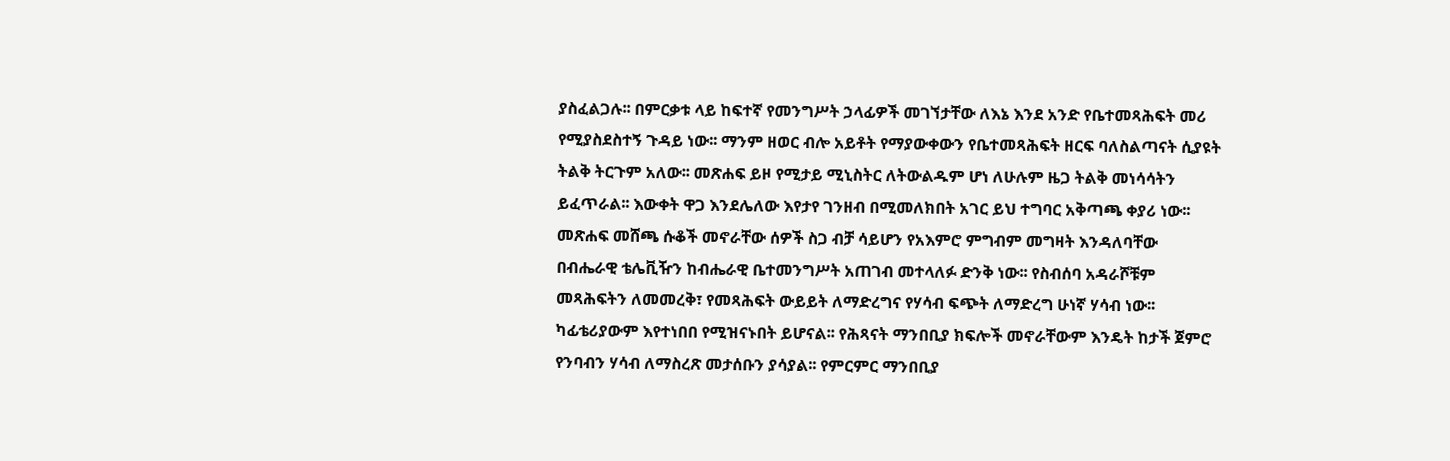ያስፈልጋሉ፡፡ በምርቃቱ ላይ ከፍተኛ የመንግሥት ኃላፊዎች መገኘታቸው ለእኔ እንደ አንድ የቤተመጻሕፍት መሪ የሚያስደስተኝ ጉዳይ ነው፡፡ ማንም ዘወር ብሎ አይቶት የማያውቀውን የቤተመጻሕፍት ዘርፍ ባለስልጣናት ሲያዩት ትልቅ ትርጉም አለው፡፡ መጽሐፍ ይዞ የሚታይ ሚኒስትር ለትውልዱም ሆነ ለሁሉም ዜጋ ትልቅ መነሳሳትን ይፈጥራል፡፡ እውቀት ዋጋ እንደሌለው እየታየ ገንዘብ በሚመለክበት አገር ይህ ተግባር አቅጣጫ ቀያሪ ነው፡፡ መጽሐፍ መሸጫ ሱቆች መኖራቸው ሰዎች ስጋ ብቻ ሳይሆን የአእምሮ ምግብም መግዛት እንዳለባቸው በብሔራዊ ቴሌቪዥን ከብሔራዊ ቤተመንግሥት አጠገብ መተላለፉ ድንቅ ነው፡፡ የስብሰባ አዳራሾቹም መጻሕፍትን ለመመረቅ፣ የመጻሕፍት ውይይት ለማድረግና የሃሳብ ፍጭት ለማድረግ ሁነኛ ሃሳብ ነው፡፡ ካፊቴሪያውም እየተነበበ የሚዝናኑበት ይሆናል፡፡ የሕጻናት ማንበቢያ ክፍሎች መኖራቸውም እንዴት ከታች ጀምሮ የንባብን ሃሳብ ለማስረጽ መታሰቡን ያሳያል፡፡ የምርምር ማንበቢያ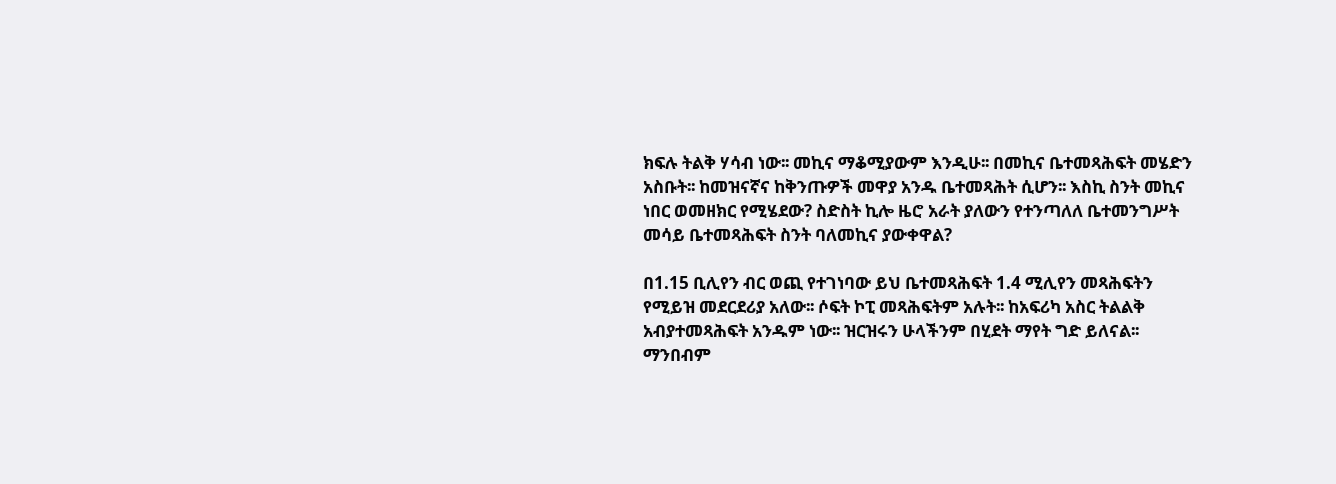ክፍሉ ትልቅ ሃሳብ ነው፡፡ መኪና ማቆሚያውም እንዲሁ፡፡ በመኪና ቤተመጻሕፍት መሄድን አስቡት፡፡ ከመዝናኛና ከቅንጡዎች መዋያ አንዱ ቤተመጻሕት ሲሆን፡፡ እስኪ ስንት መኪና ነበር ወመዘክር የሚሄደው? ስድስት ኪሎ ዜሮ አራት ያለውን የተንጣለለ ቤተመንግሥት መሳይ ቤተመጻሕፍት ስንት ባለመኪና ያውቀዋል?

በ1.15 ቢሊየን ብር ወጪ የተገነባው ይህ ቤተመጻሕፍት 1.4 ሚሊየን መጻሕፍትን የሚይዝ መደርደሪያ አለው፡፡ ሶፍት ኮፒ መጻሕፍትም አሉት፡፡ ከአፍሪካ አስር ትልልቅ አብያተመጻሕፍት አንዱም ነው፡፡ ዝርዝሩን ሁላችንም በሂደት ማየት ግድ ይለናል፡፡ ማንበብም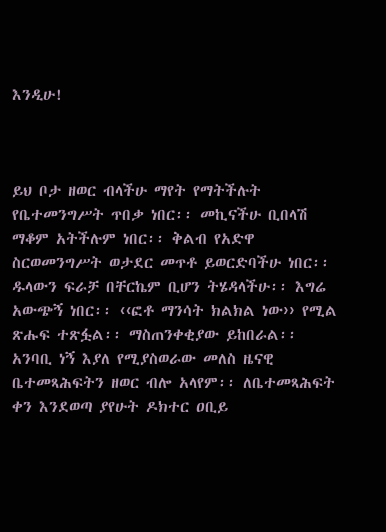እንዲሁ!



ይህ ቦታ ዘወር ብላችሁ ማየት የማትችሉት የቤተመንግሥት ጥበቃ ነበር፡፡ መኪናችሁ ቢበላሽ ማቆም አትችሉም ነበር፡፡ ቅልብ የአድዋ ስርወመንግሥት ወታደር መጥቶ ይወርድባችሁ ነበር፡፡ ዱላውን ፍራቻ በቸርኬም ቢሆን ትሄዳላችሁ፡፡ እግሬ አውጭኝ ነበር፡፡ ‹‹ፎቶ ማንሳት ክልክል ነው›› የሚል ጽሑፍ ተጽፏል፡፡ ማስጠንቀቂያው ይከበራል፡፡ አንባቢ ነኝ እያለ የሚያስወራው መለስ ዜናዊ ቤተመጻሕፍትን ዘወር ብሎ አላየም፡፡ ለቤተመጻሕፍት ቀን እንደወጣ ያየሁት ዶክተር ዐቢይ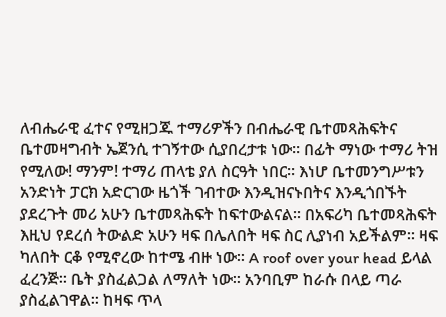ለብሔራዊ ፈተና የሚዘጋጁ ተማሪዎችን በብሔራዊ ቤተመጻሕፍትና ቤተመዛግብት ኤጀንሲ ተገኝተው ሲያበረታቱ ነው፡፡ በፊት ማነው ተማሪ ትዝ የሚለው! ማንም! ተማሪ ጠላቴ ያለ ስርዓት ነበር፡፡ እነሆ ቤተመንግሥቱን አንድነት ፓርክ አድርገው ዜጎች ገብተው እንዲዝናኑበትና እንዲጎበኙት ያደረጉት መሪ አሁን ቤተመጻሕፍት ከፍተውልናል፡፡ በአፍሪካ ቤተመጻሕፍት እዚህ የደረሰ ትውልድ አሁን ዛፍ በሌለበት ዛፍ ስር ሊያነብ አይችልም፡፡ ዛፍ ካለበት ርቆ የሚኖረው ከተሜ ብዙ ነው፡፡ A roof over your head ይላል ፈረንጅ፡፡ ቤት ያስፈልጋል ለማለት ነው፡፡ አንባቢም ከራሱ በላይ ጣራ ያስፈልገዋል፡፡ ከዛፍ ጥላ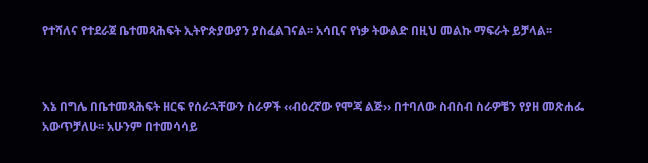የተሻለና የተደራጀ ቤተመጻሕፍት ኢትዮጵያውያን ያስፈልገናል፡፡ አሳቢና የነቃ ትውልድ በዚህ መልኩ ማፍራት ይቻላል፡፡



እኔ በግሌ በቤተመጻሕፍት ዘርፍ የሰራኋቸውን ስራዎች ‹‹ብዕረኛው የሞጃ ልጅ›› በተባለው ስብስብ ስራዎቼን የያዘ መጽሐፌ አውጥቻለሁ፡፡ አሁንም በተመሳሳይ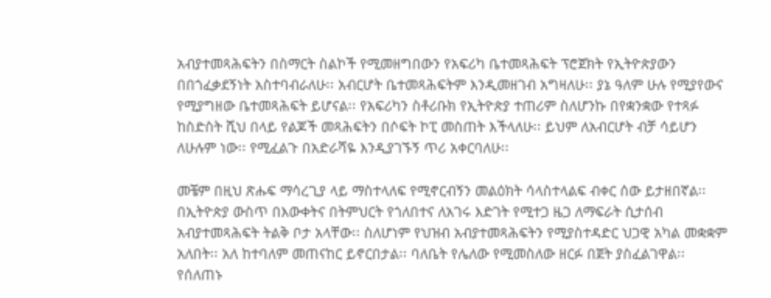አብያተመጻሕፍትን በስማርት ስልኮች የሚመዘግበውን የአፍሪካ ቤተመጻሕፍት ፕሮጀክት የኢትዮጵያውን በበጎፈቃደኝነት አስተባብራለሁ፡፡ አብርሆት ቤተመጻሕፍትም እንዲመዘገብ አግዛለሁ፡፡ ያኔ ዓለም ሁሉ የሚያየውና የሚያግዘው ቤተመጻሕፍት ይሆናል፡፡ የአፍሪካን ስቶሪቡክ የኢትዮጵያ ተጠሪም ስለሆንኩ በየቋንቋው የተጻፉ ከስድስት ሺህ በላይ የልጆች መጻሕፍትን በሶፍት ኮፒ መስጠት እችላለሁ፡፡ ይህም ለአብርሆት ብቻ ሳይሆን ለሁሉም ነው፡፡ የሚፈልጉ በአድራሻዬ እንዲያገኙኝ ጥሪ አቀርባለሁ፡፡

መቼም በዚህ ጽሑፍ ማሳረጊያ ላይ ማስተላለፍ የሚኖርብኝን መልዕክት ሳላስተላልፍ ብቀር ሰው ይታዘበኛል፡፡ በኢትዮጵያ ውስጥ በእውቀትና በትምህርት የጎለበተና ለአገሩ እድገት የሚተጋ ዜጋ ለማፍራት ሲታሰብ አብያተመጻሕፍት ትልቅ ቦታ አላቸው፡፡ ስለሆነም የህዝብ አብያተመጻሕፍትን የሚያስተዳድር ህጋዊ አካል መቋቋም አለበት፡፡ አለ ከተባለም መጠናከር ይኖርበታል፡፡ ባለቤት የሌለው የሚመስለው ዘርፉ በጀት ያስፈልገዋል፡፡ የሰለጠኑ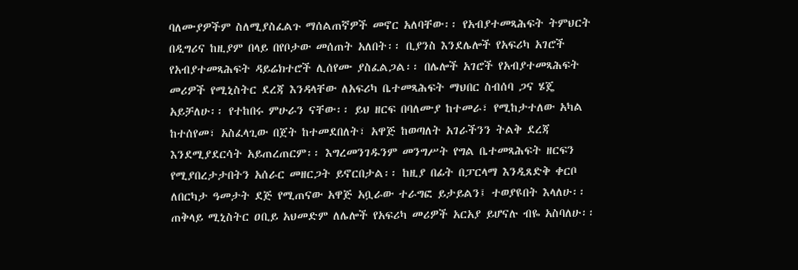ባለሙያዎችም ስለሚያስፈልጉ ማሰልጠኛዎች መኖር አለባቸው፡፡ የአብያተመጻሕፍት ትምህርት በዲግሪና ከዚያም በላይ በየቦታው መሰጠት አለበት፡፡ ቢያንስ እንደሌሎች የአፍሪካ አገሮች የአብያተመጻሕፍት ዳይሬክተሮች ሊሰየሙ ያስፈልጋል፡፡ በሌሎች አገሮች የአብያተመጻሕፍት መሪዎች የሚኒስትር ደረጃ እንዳላቸው ለአፍሪካ ቤተመጻሕፍት ማህበር ስብሰባ ጋና ሄጄ አይቻለሁ፡፡ የተከበሩ ምሁራን ናቸው፡፡ ይህ ዘርፍ በባለሙያ ከተመራ፣ የሚከታተለው አካል ከተሰየመ፣ አስፈላጊው በጀት ከተመደበለት፣ አዋጅ ከወጣለት አገራችንን ትልቅ ደረጃ እንደሚያደርሳት አይጠረጠርም፡፡ እግረመንገዱንም መንግሥት የግል ቤተመጻሕፍት ዘርፍን የሚያበረታታበትን አሰራር መዘርጋት ይኖርበታል፡፡ ከዚያ በፊት በፓርላማ እንዲጸድቅ ቀርቦ ለበርካታ ዓመታት ደጅ የሚጠናው አዋጅ አቧራው ተራግፎ ይታይልን፤ ተወያዩበት እላለሁ፡፡ ጠቅላይ ሚኒስትር ዐቢይ አህመድም ለሌሎች የአፍሪካ መሪዎች አርአያ ይሆናሉ ብዬ አስባለሁ፡፡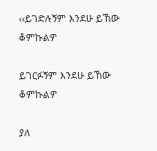‹‹ይገድሉኝም እንደሁ ይኸው ቆምኩልዎ

ይገርፉኝም እንደሁ ይኸው ቆምኩልዎ

ያለ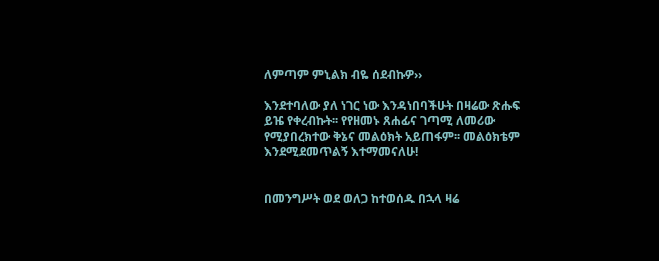ለምጣም ምኒልክ ብዬ ሰደብኩዎ››

እንደተባለው ያለ ነገር ነው እንዳነበባችሁት በዛሬው ጽሑፍ ይዤ የቀረብኩት፡፡ የየዘመኑ ጸሐፊና ገጣሚ ለመሪው የሚያበረክተው ቅኔና መልዕክት አይጠፋም፡፡ መልዕክቴም እንደሚደመጥልኝ እተማመናለሁ!


በመንግሥት ወደ ወለጋ ከተወሰዱ በኋላ ዛሬ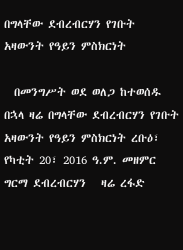በግላቸው ደብረብርሃን የገቡት አዛውንት የዓይን ምስክርነት

  በመንግሥት ወደ ወለጋ ከተወሰዱ በኋላ ዛሬ በግላቸው ደብረብርሃን የገቡት አዛውንት የዓይን ምስክርነት ረቡዕ፣ የካቲት 20፣ 2016 ዓ.ም. መዘምር ግርማ ደብረብርሃን   ዛሬ ረፋድ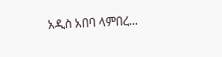አዲስ አበባ ላምበረ...